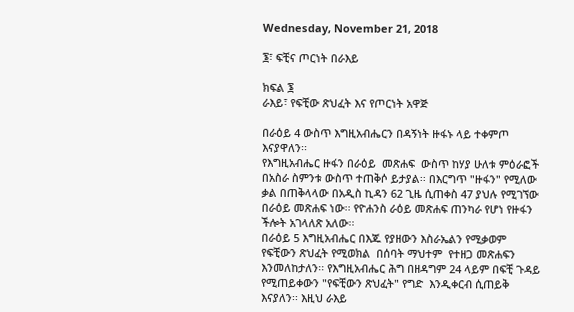Wednesday, November 21, 2018

፮፣ ፍቺና ጦርነት በራእይ

ክፍል ፮
ራእይ፣ የፍቺው ጽህፈት እና የጦርነት አዋጅ

በራዕይ 4 ውስጥ እግዚአብሔርን በዳኝነት ዙፋኑ ላይ ተቀምጦ እናያዋለን፡፡
የእግዚአብሔር ዙፋን በራዕይ  መጽሐፍ  ውስጥ ከሃያ ሁለቱ ምዕራፎች በአስራ ስምንቱ ውስጥ ተጠቅሶ ይታያል፡፡ በእርግጥ "ዙፋን" የሚለው ቃል በጠቅላላው በአዲስ ኪዳን 62 ጊዜ ሲጠቀስ 47 ያህሉ የሚገኘው በራዕይ መጽሐፍ ነው፡፡ የዮሐንስ ራዕይ መጽሐፍ ጠንካራ የሆነ የዙፋን ችሎት አገላለጽ አለው፡፡
በራዕይ 5 እግዚአብሔር በእጁ የያዘውን እስራኤልን የሚቃወም የፍቺውን ጽህፈት የሚወክል  በሰባት ማህተም  የተዘጋ መጽሐፍን እንመለከታለን፡፡ የእግዚአብሔር ሕግ በዘዳግም 24 ላይም በፍቺ ጉዳይ የሚጠይቀውን "የፍቺውን ጽህፈት" የግድ  እንዲቀርብ ሲጠይቅ እናያለን፡፡ እዚህ ራእይ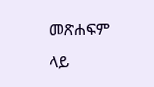መጽሐፍም ላይ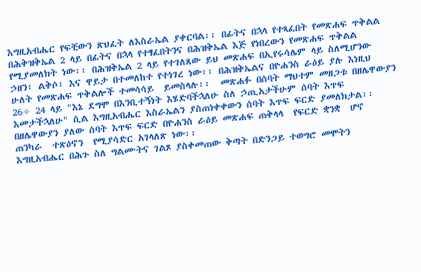እግዚአብሔር የፍቺውን ጽህፈት ለእስራኤል ያቀርባል፡፡ በፊትና በኋላ የተጻፈበት የመጽሐፍ ጥቅልል በሕቅዝቅኤል 2 ላይ በፊትና በኋላ የተፃፈበትንና በሕዝቅኤል እጅ የነበረውን የመጽሐፍ ጥቅልል የሚያመለክት ነው፡፡ በሕዝቅኤል 2 ላይ የተገለጸው ይህ መጽሐፍ በኢየሩሳሌም ላይ ስለሚሆንው ኃዘን፣ ልቅሶ፣ እና ዋይታ በተመለከተ የተነገረ ነው፡፡ በሕዝቅኤልና በዮሐንስ ራዕይ ያሉ እነዚህ ሁለት የመጽሐፍ ጥቅልሎች ተመሳሳይ  ይመስላሉ፡፡  መጽሐፉ በሰባት ማህተም መዘጋቱ በዘሌዋውያን 26÷ 24 ላይ "እኔ ደግሞ በእንቢተኝነት እሄድባችኋለሁ ስለ ኃጢአታችሁም ሰባት እጥፍ እመታችኋለሁ" ሲል እግዚአብሔር እስራኤልን ያስጠነቀቀውን ሰባት እጥፍ ፍርድ ያመለክታል፡፡ በዘሌዋውያን ያለው ሰባት እጥፍ ፍርድ በዮሐንስ ራዕይ መጽሐፍ ጠቅላላ  የፍርድ ቋንቋ  ሆኖ  ጠንካራ  ተጽዕኖን  የሚያሳድር አገላለጽ ነው፡፡
እግዚአብሔር በሕጉ ስለ ግልሙትና ገልጾ ያስቀመጠው ቅጣት በድንጋይ ተወግሮ መሞትን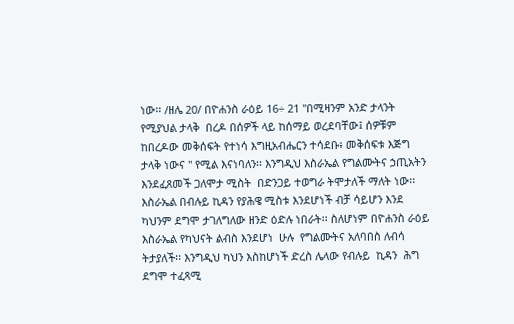ነው፡፡ /ዘሌ 20/ በዮሐንስ ራዕይ 16÷ 21 "በሚዛንም አንድ ታላንት የሚያህል ታላቅ  በረዶ በሰዎች ላይ ከሰማይ ወረደባቸው፤ ሰዎቹም ከበረዶው መቅሰፍት የተነሳ እግዚአብሔርን ተሳደቡ፥ መቅሰፍቱ እጅግ ታላቅ ነውና " የሚል እናነባለን፡፡ እንግዲህ እስራኤል የግልሙትና ኃጢአትን እንደፈጸመች ጋለሞታ ሚስት  በድንጋይ ተወግራ ትሞታለች ማለት ነው፡፡
እስራኤል በብሉይ ኪዳን የያሕዌ ሚስቱ እንደሆነች ብቻ ሳይሆን እንደ ካህንም ደግሞ ታገለግለው ዘንድ ዕድሉ ነበራት፡፡ ስለሆነም በዮሐንስ ራዕይ እስራኤል የካህናት ልብስ እንደሆነ  ሁሉ  የግልሙትና አለባበስ ለብሳ ትታያለች፡፡ እንግዲህ ካህን እስከሆነች ድረስ ሌላው የብሉይ  ኪዳን  ሕግ  ደግሞ ተፈጻሚ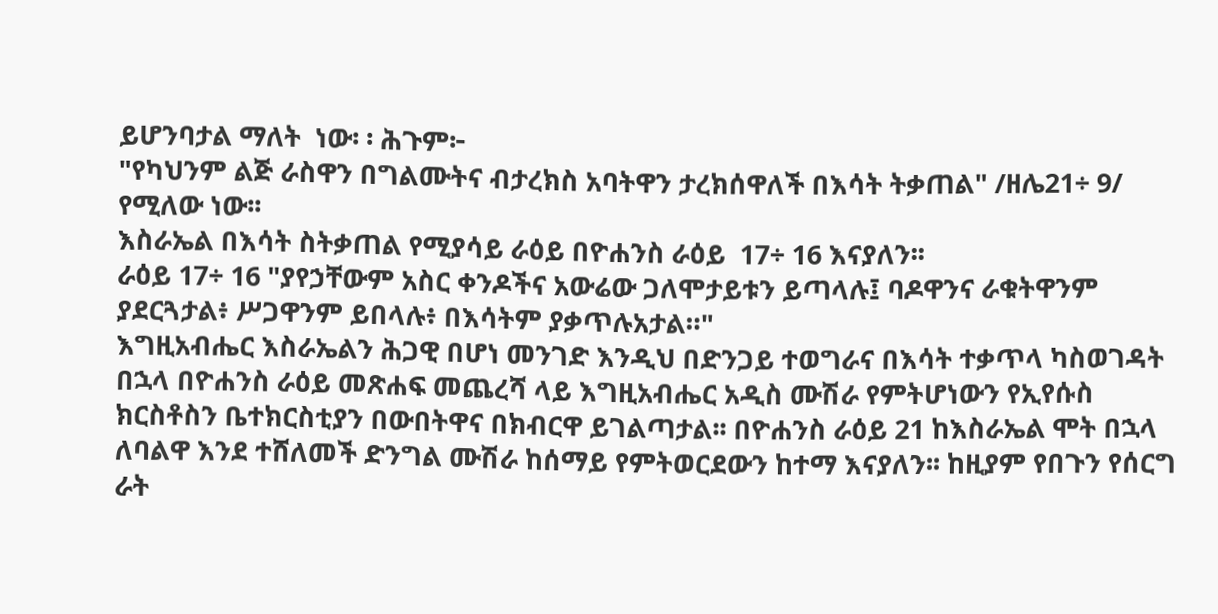ይሆንባታል ማለት  ነው፡ ፡ ሕጉም፦
"የካህንም ልጅ ራስዋን በግልሙትና ብታረክስ አባትዋን ታረክሰዋለች በእሳት ትቃጠል" /ዘሌ21÷ 9/ የሚለው ነው፡፡
እስራኤል በእሳት ስትቃጠል የሚያሳይ ራዕይ በዮሐንስ ራዕይ  17÷ 16 እናያለን፡፡
ራዕይ 17÷ 16 "ያየኃቸውም አስር ቀንዶችና አውሬው ጋለሞታይቱን ይጣላሉ፤ ባዶዋንና ራቁትዋንም ያደርጓታል፥ ሥጋዋንም ይበላሉ፥ በእሳትም ያቃጥሉአታል።"
እግዚአብሔር እስራኤልን ሕጋዊ በሆነ መንገድ እንዲህ በድንጋይ ተወግራና በእሳት ተቃጥላ ካስወገዳት  በኋላ በዮሐንስ ራዕይ መጽሐፍ መጨረሻ ላይ እግዚአብሔር አዲስ ሙሽራ የምትሆነውን የኢየሱስ ክርስቶስን ቤተክርስቲያን በውበትዋና በክብርዋ ይገልጣታል፡፡ በዮሐንስ ራዕይ 21 ከእስራኤል ሞት በኋላ ለባልዋ እንደ ተሸለመች ድንግል ሙሽራ ከሰማይ የምትወርደውን ከተማ እናያለን፡፡ ከዚያም የበጉን የሰርግ ራት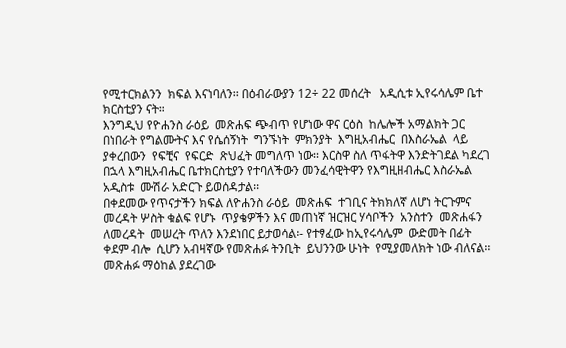የሚተርክልንን  ክፍል እናነባለን፡፡ በዕብራውያን 12÷ 22 መሰረት   አዲሲቱ ኢየሩሳሌም ቤተ ክርስቲያን ናት።
እንግዲህ የዮሐንስ ራዕይ  መጽሐፍ ጭብጥ የሆነው ዋና ርዕስ  ከሌሎች አማልክት ጋር በነበራት የግልሙትና እና የሴሰኝነት  ግንኙነት  ምክንያት  እግዚአብሔር  በእስራኤል  ላይ  ያቀረበውን  የፍቺና  የፍርድ  ጽህፈት መግለጥ ነው፡፡ እርስዋ ስለ ጥፋትዋ እንድትገደል ካደረገ በኋላ እግዚአብሔር ቤተክርስቲያን የተባለችውን መንፈሳዊትዋን የእግዚዘብሔር እስራኤል አዲስቱ  ሙሽራ አድርጉ ይወሰዳታል፡፡
በቀደመው የጥናታችን ክፍል ለዮሐንስ ራዕይ  መጽሐፍ  ተገቢና ትክክለኛ ለሆነ ትርጉምና መረዳት ሦስት ቁልፍ የሆኑ  ጥያቄዎችን እና መጠነኛ ዝርዝር ሃሳቦችን  አንስተን  መጽሐፋን  ለመረዳት  መሠረት ጥለን እንደነበር ይታወሳል፡- የተፃፈው ከኢየሩሳሌም  ውድመት በፊት  ቀደም ብሎ  ሲሆን አብዛኛው የመጽሐፉ ትንቢት  ይህንንው ሁነት  የሚያመለክት ነው ብለናል፡፡ መጽሐፉ ማዕከል ያደረገው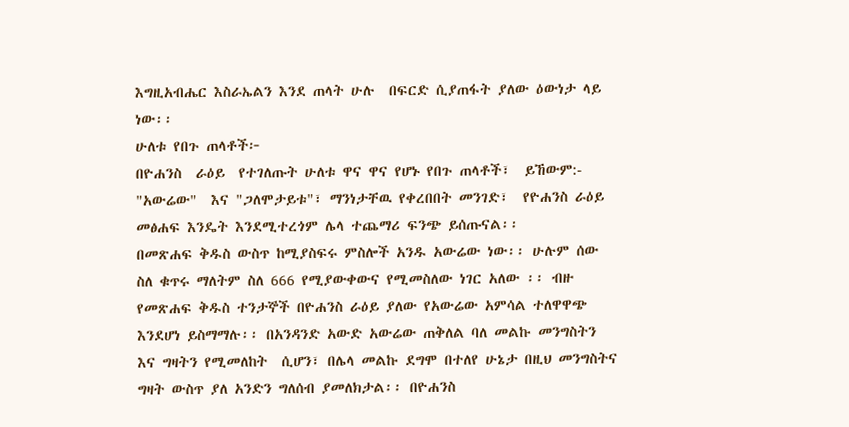እግዚአብሔር እስራኤልን እንደ ጠላት ሁሉ  በፍርድ ሲያጠፋት ያለው ዕውነታ ላይ ነው፡፡
ሁለቱ የበጉ ጠላቶች፦
በዮሐንስ  ራዕይ  የተገለጡት ሁለቱ ዋና ዋና የሆኑ የበጉ ጠላቶች፣  ይኸውም:- "አውሬው"  እና "ጋለሞታይቱ"፣ ማንነታቸዉ የቀረበበት መንገድ፣  የዮሐንስ ራዕይ መፅሐፍ እንዴት እንደሚተረጎም ሌላ ተጨማሪ ፍንጭ ይሰጡናል፡፡
በመጽሐፍ ቅዱስ ውስጥ ከሚያስፍሩ ምስሎች አንዱ አውሬው ነው፡፡ ሁሉም ሰው ስለ ቁጥሩ ማለትም ስለ 666 የሚያውቀውና የሚመስለው ነገር አለው ፡፡ ብዙ የመጽሐፍ ቅዱስ ተንታኞች በዮሐንስ ራዕይ ያለው የአውሬው አምሳል ተለዋዋጭ  እንደሆነ ይስማማሉ፡፡ በአንዳንድ አውድ አውሬው ጠቅለል ባለ መልኩ መንግስትን እና ግዛትን የሚመለከት  ሲሆን፣ በሌላ መልኩ ደግሞ በተለየ ሁኔታ በዚህ መንግስትና ግዛት ውስጥ ያለ አንድን ግለሰብ ያመለክታል፡፡ በዮሐንስ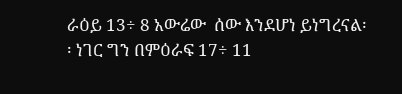ራዕይ 13÷ 8 አውሬው  ሰው እንደሆነ ይነግረናል፡፡ ነገር ግን በምዕራፍ 17÷ 11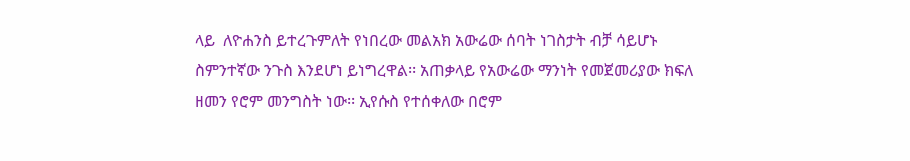ላይ  ለዮሐንስ ይተረጉምለት የነበረው መልአክ አውሬው ሰባት ነገስታት ብቻ ሳይሆኑ ስምንተኛው ንጉስ እንደሆነ ይነግረዋል፡፡ አጠቃላይ የአውሬው ማንነት የመጀመሪያው ክፍለ ዘመን የሮም መንግስት ነው፡፡ ኢየሱስ የተሰቀለው በሮም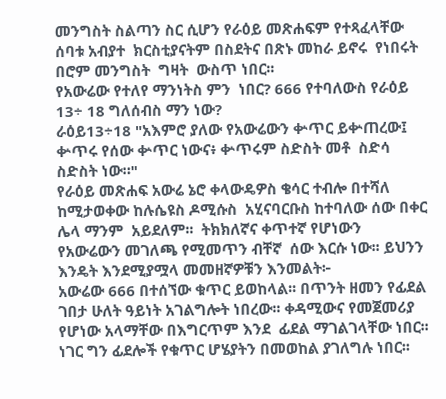መንግስት ስልጣን ስር ሲሆን የራዕይ መጽሐፍም የተጻፈላቸው ሰባቱ አብያተ  ክርስቲያናትም በስደትና በጽኑ መከራ ይኖሩ  የነበሩት በሮም መንግስት  ግዛት  ውስጥ ነበር፡፡
የአውሬው የተለየ ማንነትስ ምን  ነበር? 666 የተባለውስ የራዕይ 13÷ 18 ግለሰብስ ማን ነው?
ራዕይ13÷18 "አእምሮ ያለው የአውሬውን ቍጥር ይቍጠረው፤ ቍጥሩ የሰው ቍጥር ነውና፥ ቍጥሩም ስድስት መቶ  ስድሳ ስድስት ነው።"
የራዕይ መጽሐፍ አውሬ ኔሮ ቀላውዴዎስ ቄሳር ተብሎ በተሻለ ከሚታወቀው ከሉሴዩስ ዶሚሱስ  አሂናባርቡስ ከተባለው ሰው በቀር  ሌላ ማንም  አይደለም፡፡  ትክክለኛና ቀጥተኛ የሆነውን የአውሬውን መገለጫ የሚመጥን ብቸኛ  ሰው እርሱ ነው፡፡ ይህንን እንዴት እንደሚያሟላ መመዘኛዎቹን እንመልት፦
አውሬው 666 በተሰኘው ቁጥር ይወከላል፡፡ በጥንት ዘመን የፊደል ገበታ ሁለት ዓይነት አገልግሎት ነበረው፡፡ ቀዳሚውና የመጀመሪያ የሆነው አላማቸው በእግርጥም እንደ  ፊደል ማገልገላቸው ነበር፡፡ ነገር ግን ፊደሎች የቁጥር ሆሄያትን በመወከል ያገለግሉ ነበር፡፡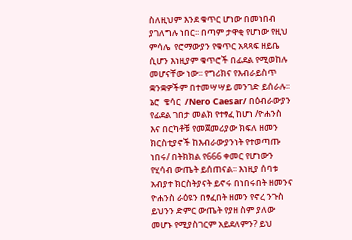ስለዚህም እንደ ቁጥር ሆነው በመነበብ ያገለግሉ ነበር፡፡ በጣም ታዋቂ የሆነው የዚህ ምሳሌ  የሮማውያን የቁጥር አጻጻፍ ዘይቤ ሲሆን እነዚያም ቁጥሮች በፊደል የሚወከሉ መሆናቸው ነው፡፡ የግሪክና የእብራይስጥ ቋንቋዎችም በተመሣሣይ መንገድ ይሰራሉ፡፡ ኔሮ  ቄሳር  /Nero Caesar/ በዕብራውያን የፊደል ገበታ መልክ የተፃፈ ከሆነ /ዮሐንስ እና በርካቶቹ የመጀመሪያው ክፍለ ዘመን ክርስቲያኖች ከእብራውያንነት የተወጣጡ ነበሩ/ በትክክል የ666 ቀመር የሆነውን የሂሳብ ውጤት ይሰጠናል፡፡ እነዚያ ሰባቱ አብያተ ክርስትያናት ይኖሩ በነበሩበት ዘመንና ዮሐንስ ራዕዩን በፃፈበት ዘመን የኖረ ንጉስ ይህንን ድምር ውጤት የያዘ ስም ያለው መሆኑ የሚያስገርም አይደለምን? ይህ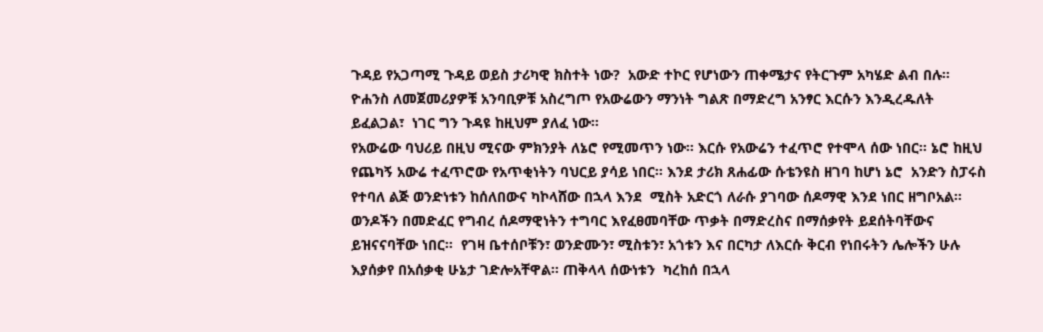ጉዳይ የአጋጣሚ ጉዳይ ወይስ ታሪካዊ ክስተት ነው?  አውድ ተኮር የሆነውን ጠቀሜታና የትርጉም አካሄድ ልብ በሉ፡፡ ዮሐንስ ለመጀመሪያዎቹ አንባቢዎቹ አስረግጦ የአውሬውን ማንነት ግልጽ በማድረግ አንፃር እርሱን እንዲረዱለት  ይፈልጋል፣  ነገር ግን ጉዳዩ ከዚህም ያለፈ ነው፡፡
የአውሬው ባህሪይ በዚህ ሚናው ምክንያት ለኔሮ የሚመጥን ነው፡፡ እርሱ የአውሬን ተፈጥሮ የተሞላ ሰው ነበር፡፡ ኔሮ ከዚህ የጨካኝ አውሬ ተፈጥሮው የአጥቂነትን ባህርይ ያሳይ ነበር፡፡ እንደ ታሪክ ጸሐፊው ሱቴንዩስ ዘገባ ከሆነ ኔሮ  አንድን ስፓሩስ የተባለ ልጅ ወንድነቱን ከሰለበውና ካኮላሸው በኋላ እንደ  ሚስት አድርጎ ለራሱ ያገባው ሰዶማዊ እንደ ነበር ዘግቦአል፡፡ ወንዶችን በመድፈር የግብረ ሰዶማዊነትን ተግባር እየፈፀመባቸው ጥቃት በማድረስና በማሰቃየት ይደሰትባቸውና ይዝናናባቸው ነበር፡፡  የገዛ ቤተሰቦቹን፣ ወንድሙን፣ ሚስቱን፣ አጎቱን እና በርካታ ለእርሱ ቅርብ የነበሩትን ሌሎችን ሁሉ  እያሰቃየ በአሰቃቂ ሁኔታ ገድሎአቸዋል፡፡ ጠቅላላ ሰውነቱን  ካረከሰ በኋላ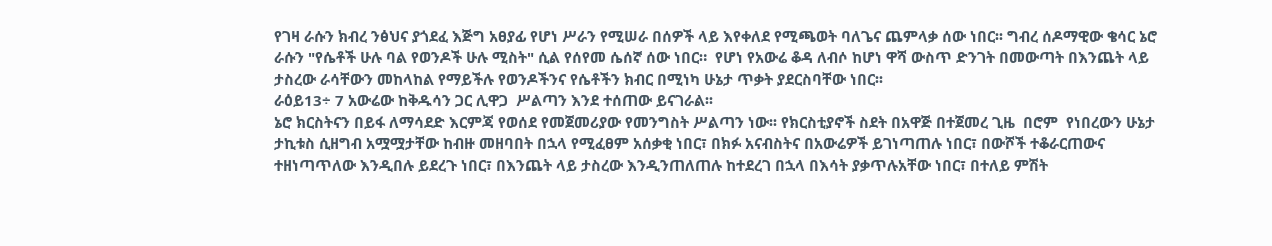የገዛ ራሱን ክብረ ንፅህና ያጎደፈ እጅግ አፀያፊ የሆነ ሥራን የሚሠራ በሰዎች ላይ እየቀለደ የሚጫወት ባለጌና ጨምላቃ ሰው ነበር፡፡ ግብረ ሰዶማዊው ቄሳር ኔሮ ራሱን "የሴቶች ሁሉ ባል የወንዶች ሁሉ ሚስት" ሲል የሰየመ ሴሰኛ ሰው ነበር።  የሆነ የአውሬ ቆዳ ለብሶ ከሆነ ዋሻ ውስጥ ድንገት በመውጣት በእንጨት ላይ ታስረው ራሳቸውን መከላከል የማይችሉ የወንዶችንና የሴቶችን ክብር በሚነካ ሁኔታ ጥቃት ያደርስባቸው ነበር፡፡
ራዕይ13÷ 7 አውሬው ከቅዱሳን ጋር ሊዋጋ  ሥልጣን እንደ ተሰጠው ይናገራል፡፡
ኔሮ ክርስትናን በይፋ ለማሳደድ እርምጃ የወሰደ የመጀመሪያው የመንግስት ሥልጣን ነው፡፡ የክርስቲያኖች ስደት በአዋጅ በተጀመረ ጊዜ  በሮም  የነበረውን ሁኔታ ታኪቱስ ሲዘግብ አሟሟታቸው ከብዙ መዘባበት በኋላ የሚፈፀም አሰቃቂ ነበር፣ በክፉ አናብስትና በአውሬዎች ይገነጣጠሉ ነበር፣ በውሾች ተቆራርጠውና ተዘነጣጥለው እንዲበሉ ይደረጉ ነበር፣ በእንጨት ላይ ታስረው እንዲንጠለጠሉ ከተደረገ በኋላ በእሳት ያቃጥሉአቸው ነበር፣ በተለይ ምሽት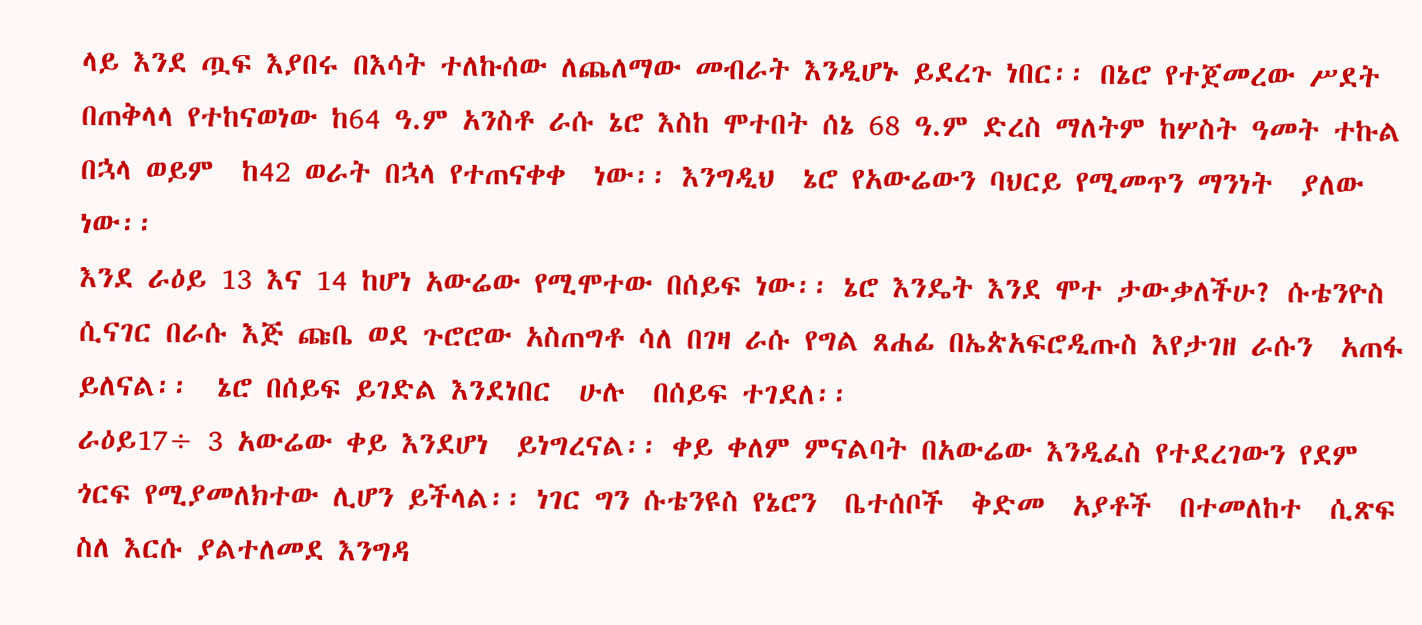ላይ እንደ ጧፍ እያበሩ በእሳት ተለኩሰው ለጨለማው መብራት እንዲሆኑ ይደረጉ ነበር፡፡ በኔሮ የተጀመረው ሥደት በጠቅላላ የተከናወነው ከ64 ዓ.ም አንስቶ ራሱ ኔሮ እስከ ሞተበት ሰኔ 68 ዓ.ም ድረስ ማለትም ከሦስት ዓመት ተኩል በኋላ ወይም  ከ42 ወራት በኋላ የተጠናቀቀ  ነው፡፡ እንግዲህ  ኔሮ የአውሬውን ባህርይ የሚመጥን ማንነት  ያለው ነው፡፡
እንደ ራዕይ 13 እና 14 ከሆነ አውሬው የሚሞተው በሰይፍ ነው፡፡ ኔሮ እንዴት እንደ ሞተ ታውቃለችሁ? ሱቴንዮስ ሲናገር በራሱ እጅ ጩቤ ወደ ጉሮሮው አስጠግቶ ሳለ በገዛ ራሱ የግል ጸሐፊ በኤጵአፍሮዲጡስ እየታገዘ ራሱን  አጠፋ  ይለናል፡፡  ኔሮ በሰይፍ ይገድል እንደነበር  ሁሉ  በሰይፍ ተገደለ፡፡
ራዕይ17÷ 3 አውሬው ቀይ እንደሆነ  ይነግረናል፡፡ ቀይ ቀለም ምናልባት በአውሬው እንዲፈስ የተደረገውን የደም ጎርፍ የሚያመለክተው ሊሆን ይችላል፡፡ ነገር ግን ሱቴንዩስ የኔሮን  ቤተሰቦች  ቅድመ  አያቶች  በተመለከተ  ሲጽፍ  ስለ እርሱ ያልተለመደ እንግዳ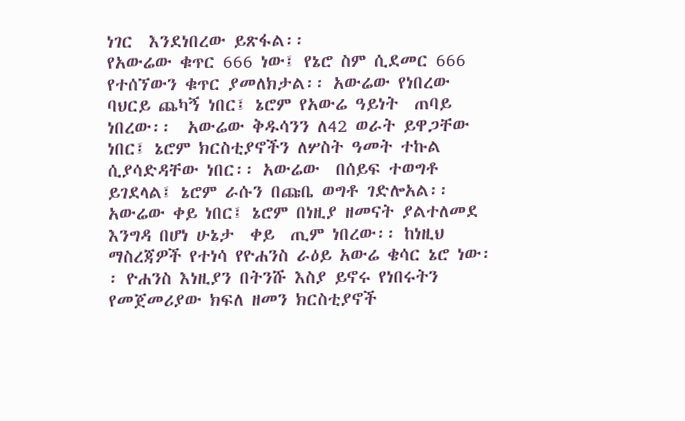ነገር  እንደነበረው ይጽፋል፡፡
የአውሬው ቁጥር 666 ነው፤ የኔሮ ስም ሲደመር 666 የተሰኘውን ቁጥር ያመለክታል፡፡ አውሬው የነበረው ባህርይ ጨካኝ ነበር፤ ኔሮም የአውሬ ዓይነት  ጠባይ  ነበረው፡፡  አውሬው ቅዱሳንን ለ42 ወራት ይዋጋቸው ነበር፤ ኔሮም ክርስቲያኖችን ለሦስት ዓመት ተኩል ሲያሳድዳቸው ነበር፡፡ አውሬው  በሰይፍ ተወግቶ ይገደላል፤ ኔሮም ራሱን በጩቤ ወግቶ ገድሎአል፡፡ አውሬው ቀይ ነበር፤ ኔሮም በነዚያ ዘመናት ያልተለመደ እንግዳ በሆነ ሁኔታ  ቀይ  ጢም ነበረው፡፡ ከነዚህ ማስረጃዎች የተነሳ የዮሐንስ ራዕይ አውሬ ቄሳር ኔሮ ነው፡፡ ዮሐንስ እነዚያን በትንሹ እስያ ይኖሩ የነበሩትን የመጀመሪያው ክፍለ ዘመን ክርስቲያኖች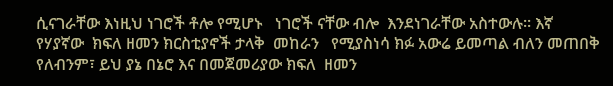ሲናገራቸው እነዚህ ነገሮች ቶሎ የሚሆኑ   ነገሮች ናቸው ብሎ  እንደነገራቸው አስተውሉ፡፡ እኛ የሃያኛው  ክፍለ ዘመን ክርስቲያኖች ታላቅ  መከራን   የሚያስነሳ ክፉ አውሬ ይመጣል ብለን መጠበቅ የለብንም፣ ይህ ያኔ በኔሮ እና በመጀመሪያው ክፍለ  ዘመን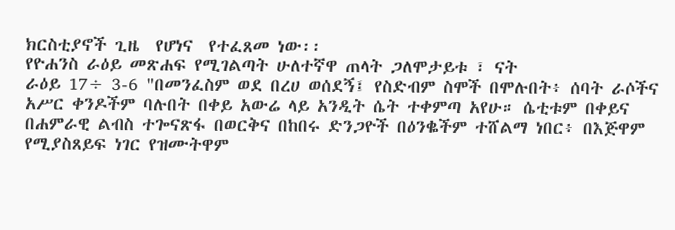ክርስቲያኖች ጊዜ  የሆነና  የተፈጸመ ነው፡፡
የዮሐንስ ራዕይ መጽሐፍ የሚገልጣት ሁለተኛዋ ጠላት ጋለሞታይቱ ፣ ናት
ራዕይ 17÷ 3-6 "በመንፈስም ወደ በረሀ ወሰደኝ፤ የስድብም ስሞች በሞሉበት፥ ሰባት ራሶችና አሥር ቀንዶችም ባሉበት በቀይ አውሬ ላይ አንዲት ሴት ተቀምጣ አየሁ። ሴቲቱም በቀይና በሐምራዊ ልብስ ተጐናጽፋ በወርቅና በከበሩ ድንጋዮች በዕንቈችም ተሸልማ ነበር፥ በእጅዋም የሚያስጸይፍ ነገር የዝሙትዋም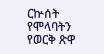ርኵሰት  የሞላባትን የወርቅ ጽዋ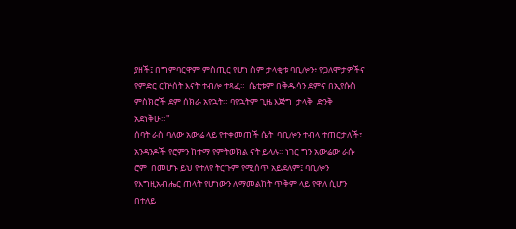ያዘች፤ በግምባርዋም ምስጢር የሆነ ስም ታላቂቱ ባቢሎን፥ የጋለሞታዎችና የምድር ርኵሰት እናት ተብሎ ተጻፈ።  ሴቲቱም በቅዱሳን ደምና በኢየሱስ ምስክሮች ደም ሰክራ አየኋት። ባየኋትም ጊዜ እጅግ  ታላቅ  ድንቅ አደነቅሁ።"
ሰባት ራስ ባለው አውሬ ላይ የተቀመጠች ሴት  ባቢሎን ተብላ ተጠርታለች፣ አንዳንዶች የሮምን ከተማ የምትወክል ናት ይላሉ፡፡ ነገር ግን አውሬው ራሱ  ሮም  በመሆኑ ይህ የተለየ ትርጉም የሚሰጥ አይደለም፤ ባቢሎን የእግዚአብሔር ጠላት የሆነውን ለማመልከት ጥቅም ላይ የዋለ ሲሆን በተለይ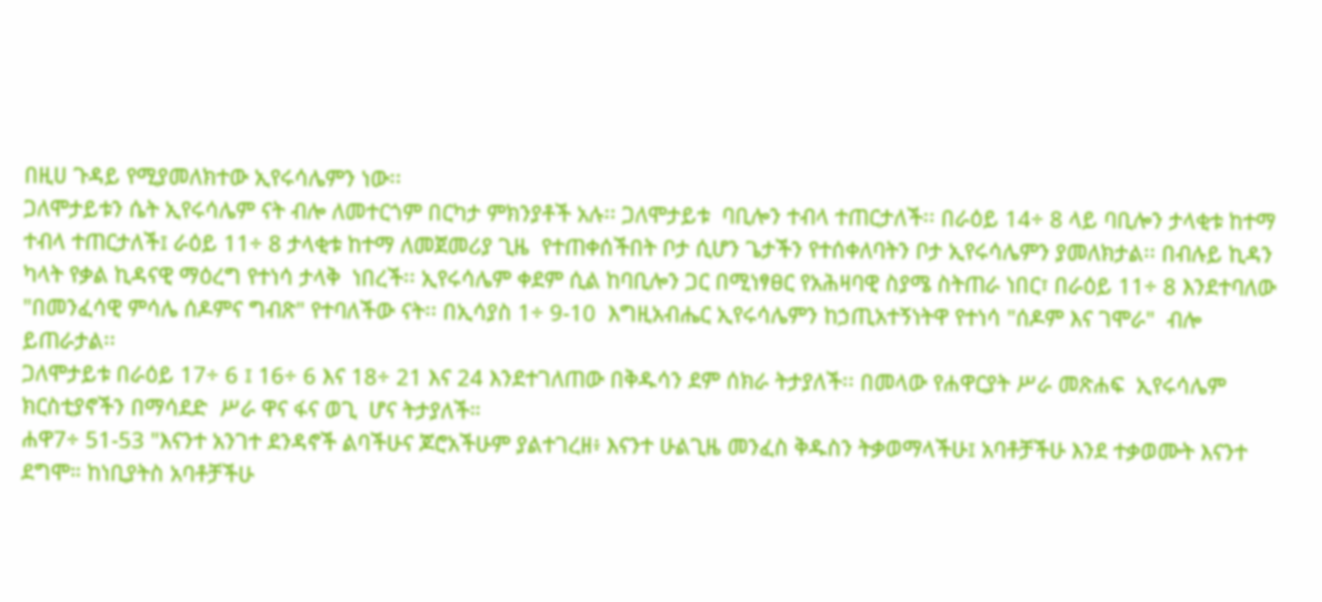በዚሀ ጉዳይ የሚያመለክተው ኢየሩሳሌምን ነው፡፡
ጋለሞታይቱን ሴት ኢየሩሳሌም ናት ብሎ ለመተርጎም በርካታ ምክንያቶች አሉ፡፡ ጋለሞታይቱ  ባቢሎን ተብላ ተጠርታለች፡፡ በራዕይ 14÷ 8 ላይ ባቢሎን ታላቂቱ ከተማ ተብላ ተጠርታለች፤ ራዕይ 11÷ 8 ታላቂቱ ከተማ ለመጀመሪያ ጊዜ  የተጠቀሰችበት ቦታ ሲሆን ጌታችን የተሰቀለባትን ቦታ ኢየሩሳሌምን ያመለክታል፡፡ በብሉይ ኪዳን ካላት የቃል ኪዳናዊ ማዕረግ የተነሳ ታላቅ  ነበረች፡፡ ኢየሩሳሌም ቀደም ሲል ከባቢሎን ጋር በሚነፃፀር የአሕዛባዊ ስያሜ ስትጠራ ነበር፣ በራዕይ 11÷ 8 እንደተባለው "በመንፈሳዊ ምሳሌ ሰዶምና ግብጽ" የተባለችው ናት፡፡ በኢሳያስ 1÷ 9-10  እግዚአብሔር ኢየሩሳሌምን ከኃጢአተኝነትዋ የተነሳ "ሰዶም እና ገሞራ"  ብሎ ይጠራታል፡፡
ጋለሞታይቱ በራዕይ 17÷ 6 ፤ 16÷ 6 እና 18÷ 21 እና 24 እንደተገለጠው በቅዱሳን ደም ሰክራ ትታያለች፡፡ በመላው የሐዋርያት ሥራ መጽሐፍ  ኢየሩሳሌም ክርስቲያኖችን በማሳደድ  ሥራ ዋና ፋና ወጊ  ሆና ትታያለች።
ሐዋ7÷ 51-53 "እናንተ አንገተ ደንዳኖች ልባችሁና ጆሮአችሁም ያልተገረዘ፥ እናንተ ሁልጊዜ መንፈስ ቅዱስን ትቃወማላችሁ፤ አባቶቻችሁ እንደ ተቃወሙት እናንተ ደግሞ። ከነቢያትስ አባቶቻችሁ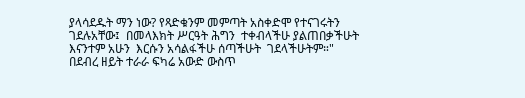ያላሳደዱት ማን ነው? የጻድቁንም መምጣት አስቀድሞ የተናገሩትን ገደሉአቸው፤  በመላእክት ሥርዓት ሕግን  ተቀብላችሁ ያልጠበቃችሁት እናንተም አሁን  እርሱን አሳልፋችሁ ሰጣችሁት  ገደላችሁትም።"
በደብረ ዘይት ተራራ ፍካሬ አውድ ውስጥ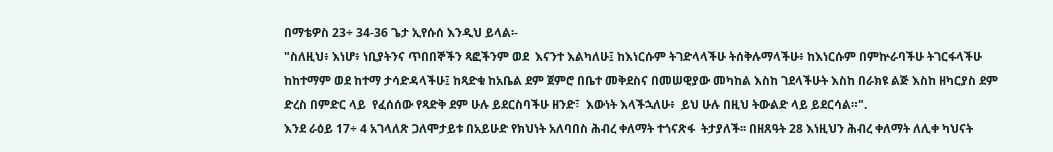በማቴዎስ 23÷ 34-36 ጌታ ኢየሱሰ እንዲህ ይላል፡-
"ስለዚህ፥ እነሆ፥ ነቢያትንና ጥበበኞችን ጻፎችንም ወደ  እናንተ እልካለሁ፤ ከእነርሱም ትገድላላችሁ ትሰቅሉማላችሁ፥ ከእነርሱም በምኵራባችሁ ትገርፋላችሁ ከከተማም ወደ ከተማ ታሳድዳላችሁ፤ ከጻድቁ ከአቤል ደም ጀምሮ በቤተ መቅደስና በመሠዊያው መካከል እስከ ገደላችሁት እስከ በራክዩ ልጅ እስከ ዘካርያስ ደም ድረስ በምድር ላይ  የፈሰሰው የጻድቅ ደም ሁሉ ይደርስባችሁ ዘንድ፣  እውነት እላችኋለሁ፥  ይህ ሁሉ በዚህ ትውልድ ላይ ይደርሳል።".
እንደ ራዕይ 17÷ 4 አገላለጽ ጋለሞታይቱ በአይሁድ የክህነት አለባበስ ሕብረ ቀለማት ተጎናጽፋ  ትታያለች፡፡ በዘጸዓት 28 እነዚህን ሕብረ ቀለማት ለሊቀ ካህናት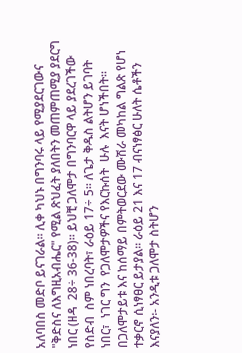አለባበስ መድቦ ይናገራል፡፡ ሊቀ ካህኑ በግንባሩ ላይ የሚያደርገውና "ቅድስና ለእግዚአብሔር" የሚል ጽህፈት ያለበትን መጠምጠሚያ ያደርግ ነበር (ዘዳ  28÷ 36-38)። ይህቺ ጋለሞታ በግንባርዋ ላይ ያደረገችው የስድብ  ስም ነበረባት፣ ራዕይ 17÷ 5፡፡ ለጌታ ቅዱስ ልትሆን ይገባት ነበር፣  ነገር ግን  የጋለሞታዎችና የእርኩሰት  ሁሉ  እናት ሆነችበት፡፡
በጋለሞታይቱ እና ከሰማይ በምትወርደው ሙሽራ መካከል ግልጽ የሆነ ተቃርኖ ሲነፃፀር ይታያል፡፡ ራዕይ 21 እና 17 ብናነፃፅር ሁለት ሴቶችን እናያለን፡- አንዲቱ ጋለሞታ ስትሆን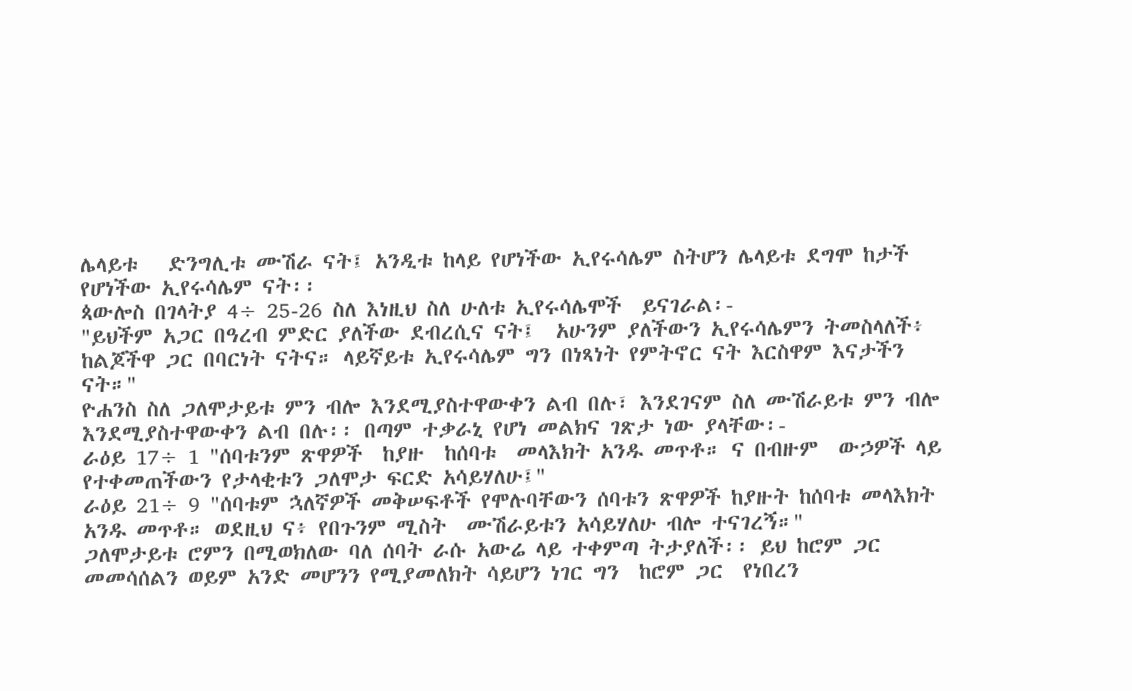ሌላይቱ   ድንግሊቱ ሙሽራ ናት፤ አንዲቱ ከላይ የሆነችው ኢየሩሳሌም ስትሆን ሌላይቱ ደግሞ ከታች የሆነችው ኢየሩሳሌም ናት፡፡
ጳውሎስ በገላትያ 4÷ 25-26 ስለ እነዚህ ስለ ሁለቱ ኢየሩሳሌሞች  ይናገራል፡-
"ይህችም አጋር በዓረብ ምድር ያለችው ደብረሲና ናት፤  አሁንም ያለችውን ኢየሩሳሌምን ትመስላለች፥ ከልጆችዋ ጋር በባርነት ናትና። ላይኛይቱ ኢየሩሳሌም ግን በነጻነት የምትኖር ናት እርስዋም እናታችን ናት።"
ዮሐንስ ስለ ጋለሞታይቱ ምን ብሎ እንደሚያስተዋውቀን ልብ በሉ፣ እንደገናም ስለ ሙሽራይቱ ምን ብሎ እንደሚያስተዋውቀን ልብ በሉ፡፡ በጣም ተቃራኒ የሆነ መልክና ገጽታ ነው ያላቸው፡-
ራዕይ 17÷ 1 "ሰባቱንም ጽዋዎች  ከያዙ  ከሰባቱ  መላእክት አንዱ መጥቶ። ና በብዙም  ውኃዎች ላይ የተቀመጠችውን የታላቂቱን ጋለሞታ ፍርድ አሳይሃለሁ፤"
ራዕይ 21÷ 9 "ሰባቱም ኋለኛዎች መቅሠፍቶች የሞሉባቸውን ሰባቱን ጽዋዎች ከያዙት ከሰባቱ መላእክት አንዱ መጥቶ። ወደዚህ ና፥ የበጉንም ሚስት  ሙሽራይቱን አሳይሃለሁ ብሎ ተናገረኝ።"
ጋለሞታይቱ ሮምን በሚወክለው ባለ ሰባት ራሱ አውሬ ላይ ተቀምጣ ትታያለች፡፡ ይህ ከሮም ጋር መመሳሰልን ወይም አንድ መሆንን የሚያመለክት ሳይሆን ነገር ግን  ከሮም ጋር  የነበረን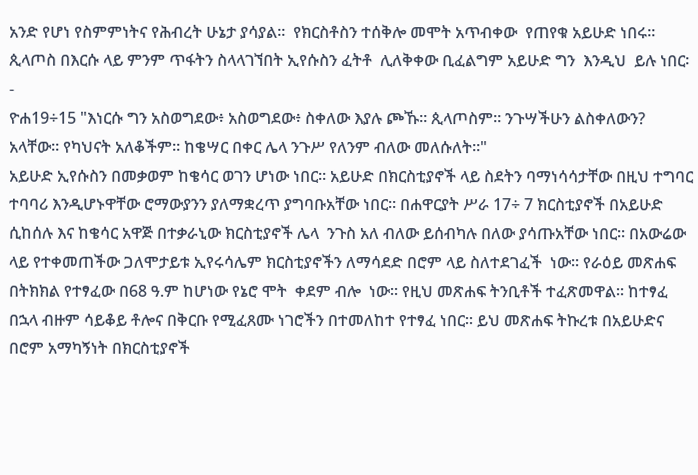አንድ የሆነ የስምምነትና የሕብረት ሁኔታ ያሳያል፡፡  የክርስቶስን ተሰቅሎ መሞት አጥብቀው  የጠየቁ አይሁድ ነበሩ፡፡  ጲላጦስ በእርሱ ላይ ምንም ጥፋትን ስላላገኘበት ኢየሱስን ፈትቶ  ሊለቅቀው ቢፈልግም አይሁድ ግን  እንዲህ  ይሉ ነበር፡-
ዮሐ19÷15 "እነርሱ ግን አስወግደው፥ አስወግደው፥ ስቀለው እያሉ ጮኹ። ጲላጦስም። ንጉሣችሁን ልስቀለውን? አላቸው። የካህናት አለቆችም። ከቄሣር በቀር ሌላ ንጉሥ የለንም ብለው መለሱለት።"
አይሁድ ኢየሱስን በመቃወም ከቄሳር ወገን ሆነው ነበር፡፡ አይሁድ በክርስቲያኖች ላይ ስደትን ባማነሳሳታቸው በዚህ ተግባር ተባባሪ እንዲሆኑዋቸው ሮማውያንን ያለማቋረጥ ያግባቡአቸው ነበር፡፡ በሐዋርያት ሥራ 17÷ 7 ክርስቲያኖች በአይሁድ ሲከሰሉ እና ከቄሳር አዋጅ በተቃራኒው ክርስቲያኖች ሌላ  ንጉስ አለ ብለው ይሰብካሉ በለው ያሳጡአቸው ነበር፡፡ በአውሬው ላይ የተቀመጠችው ጋለሞታይቱ ኢየሩሳሌም ክርስቲያኖችን ለማሳደድ በሮም ላይ ስለተደገፈች  ነው፡፡ የራዕይ መጽሐፍ በትክክል የተፃፈው በ68 ዓ.ም ከሆነው የኔሮ ሞት  ቀደም ብሎ  ነው፡፡ የዚህ መጽሐፍ ትንቢቶች ተፈጽመዋል፡፡ ከተፃፈ በኋላ ብዙም ሳይቆይ ቶሎና በቅርቡ የሚፈጸሙ ነገሮችን በተመለከተ የተፃፈ ነበር፡፡ ይህ መጽሐፍ ትኩረቱ በአይሁድና በሮም አማካኝነት በክርስቲያኖች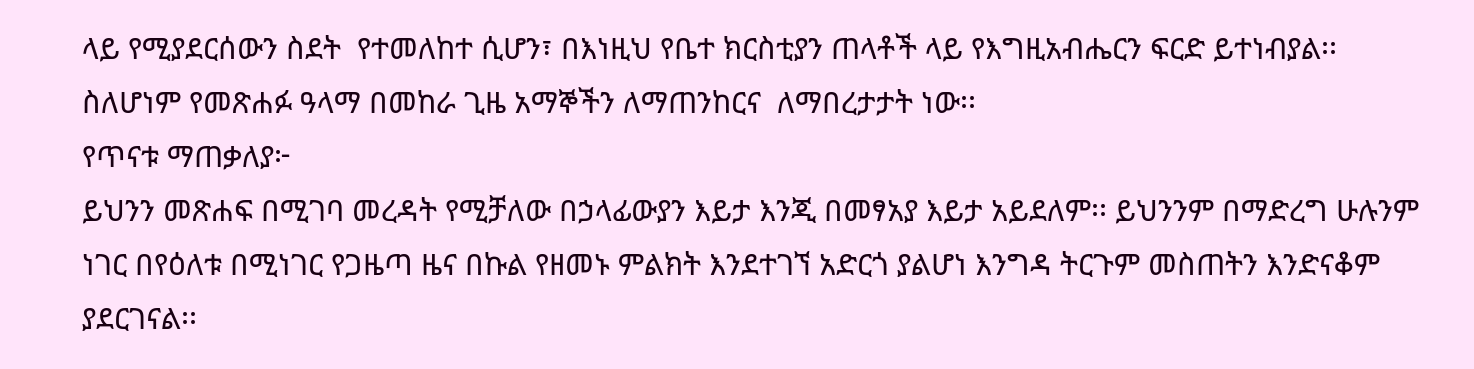ላይ የሚያደርሰውን ስደት  የተመለከተ ሲሆን፣ በእነዚህ የቤተ ክርስቲያን ጠላቶች ላይ የእግዚአብሔርን ፍርድ ይተነብያል፡፡ ስለሆነም የመጽሐፉ ዓላማ በመከራ ጊዜ አማኞችን ለማጠንከርና  ለማበረታታት ነው፡፡
የጥናቱ ማጠቃለያ፦
ይህንን መጽሐፍ በሚገባ መረዳት የሚቻለው በኃላፊውያን እይታ እንጂ በመፃአያ እይታ አይደለም፡፡ ይህንንም በማድረግ ሁሉንም  ነገር በየዕለቱ በሚነገር የጋዜጣ ዜና በኩል የዘመኑ ምልክት እንደተገኘ አድርጎ ያልሆነ እንግዳ ትርጉም መስጠትን እንድናቆም ያደርገናል፡፡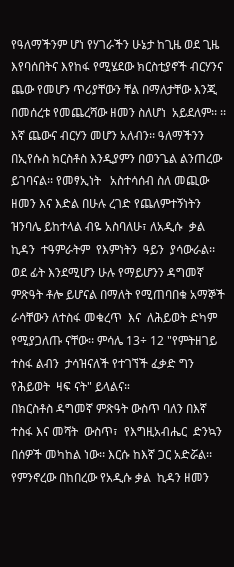የዓለማችንም ሆነ የሃገራችን ሁኔታ ከጊዜ ወደ ጊዜ እየባሰበትና እየከፋ የሚሄደው ክርስቲያኖች ብርሃንና ጨው የመሆን ጥሪያቸውን ቸል በማለታቸው እንጂ በመሰረቱ የመጨረሻው ዘመን ስለሆነ  አይደለም፡፡ ፡፡ እኛ ጨውና ብርሃን መሆን አለብን፡፡ ዓለማችንን በኢየሱስ ክርስቶስ እንዲያምን በወንጌል ልንጠረው ይገባናል፡፡ የመፃኢነት   አስተሳሰብ ስለ መጪው ዘመን እና እድል በሁሉ ረገድ የጨለምተኝነትን ዝንባሌ ይከተላል ብዬ አስባለሁ፣ ለአዲሱ  ቃል  ኪዳን  ተዓምራትም  የእምነትን  ዓይን  ያሳውራል፡፡ ወደ ፊት እንደሚሆን ሁሉ የማይሆንን ዳግመኛ ምጽዓት ቶሎ ይሆናል በማለት የሚጠባበቁ አማኞች ራሳቸውን ለተስፋ መቁረጥ  እና  ለሕይወት ድካም የሚያጋለጡ ናቸው፡፡ ምሳሌ 13÷ 12 "የምትዘገይ ተስፋ ልብን  ታሳዝናለች የተገኘች ፈቃድ ግን የሕይወት  ዛፍ ናት" ይላልና።
በክርስቶስ ዳግመኛ ምጽዓት ውስጥ ባለን በእኛ ተስፋ እና መሻት  ውስጥ፣  የእግዚአብሔር  ድንኳን በሰዎች መካከል ነው፡፡ እርሱ ከእኛ ጋር አድሯል፡፡ የምንኖረው በከበረው የአዲሱ ቃል  ኪዳን ዘመን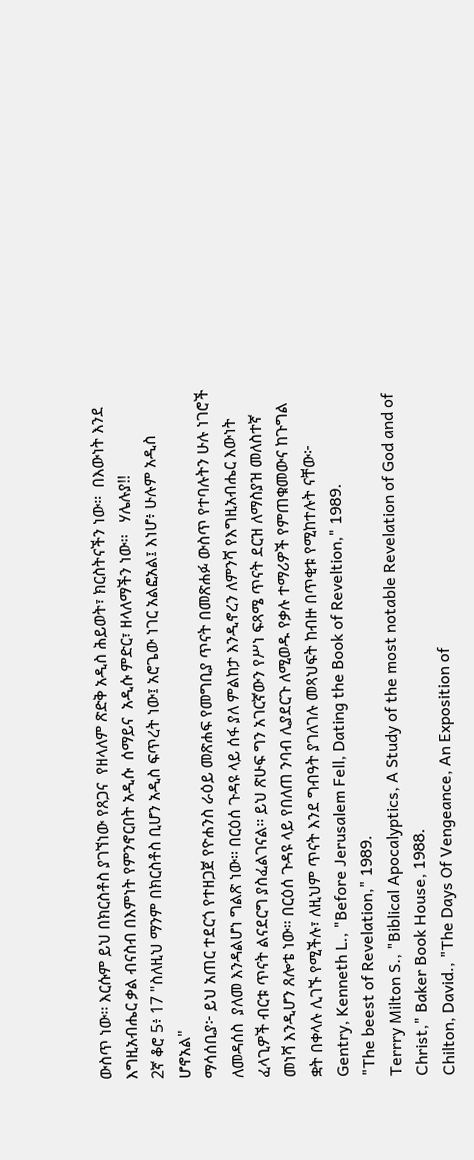ውስጥ ነው፡፡ እርሱም ይህ በክርስቶስ ያገኘነው የጸጋና  የዘላለም ጽድቅ አዲስ ሕይወት፣ ክርስትናችን ነው።  በእውነት እንደ እግዚአብሔር ቃል ብናስብ በእምነት የምንኖርበት አዲሱ  ሰማይና  አዲሱ ምድር፣ ዘላለማችን ነው፡፡   ሃሌሉያ!!
2ኛ ቆሮ 5፥ 17 "ስለዚህ ማንም በክርስቶስ ቢሆን አዲስ ፍጥረት ነው፤ አሮጌው ነገር አልፎአል፤ እነሆ፥ ሁሉም አዲስ ሆኖአል"
ማሳሰቢያ፦ ይህ አጠር ተደርጎ የተዘጋጀ የዮሐንስ ራዕይ መጽሐፍ የመግቢያ ጥናት በመጽሐፉ ውስጥ የተባሉትን ሁሉ ነገሮች ለመዳሰስ  ያለመ እንዳልሆነ ግልጽ ነው፡፡ በርዕሰ ጉዳዩ ላይ ሰፋ ያለ ምልከታ እንዲኖረን ለምንሻ የእግዚአብሔር እውነት ፈላጊዎች ብርቱ ጥናት ልናደርግ ያስፈልገናል። ይህ ጽሁፍ ግን አገርኛውን የሥነ ፍጻሜ ጥናት ደርዝ ለማስያዝ መለስተኛ መነሻ እንዲሆን ጸሎቴ ነው። በርዕሰ ጉዳዩ ላይ የበለጠ ንባብ ሊያደርጉ ለሚወዱ የቃሉ ተማሪዎች የምጠቁመውና ከጉግል ቋት በቀላሉ ሊገኙ የሚችሉ፣ ለዚህም ጥናት እንደ ግብዓት ያገለገሉ መጻህፍት ከብዙ በጥቂቱ የሚከተሉት ናቸው፦
Gentry, Kenneth L., "Before Jerusalem Fell, Dating the Book of Reveltion," 1989.
"The beest of Revelation," 1989.
Terrry Milton S., "Biblical Apocalyptics, A Study of the most notable Revelation of God and of Christ," Baker Book House, 1988.
Chilton, David., "The Days Of Vengeance, An Exposition of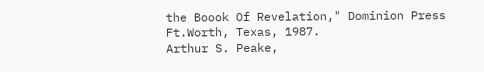the Boook Of Revelation," Dominion Press Ft.Worth, Texas, 1987.
Arthur S. Peake,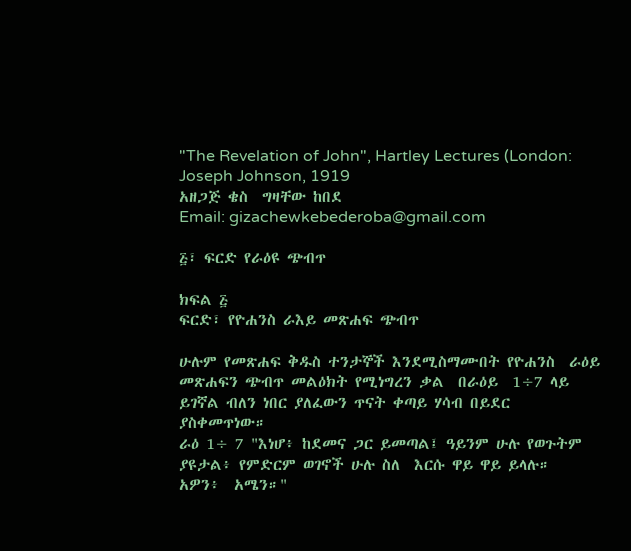"The Revelation of John", Hartley Lectures (London: Joseph Johnson, 1919
አዘጋጅ ቄስ  ግዛቸው ከበደ
Email: gizachewkebederoba@gmail.com

፭፣ ፍርድ የራዕዩ ጭብጥ

ክፍል ፭
ፍርድ፣ የዮሐንስ ራእይ መጽሐፍ ጭብጥ

ሁሉም የመጽሐፍ ቅዱስ ተንታኞች እንደሚስማሙበት የዮሐንስ  ራዕይ  መጽሐፍን ጭብጥ መልዕክት የሚነግረን ቃል  በራዕይ  1÷7 ላይ ይገኛል ብለን ነበር ያለፈውን ጥናት ቀጣይ ሃሳብ በይደር ያስቀመጥነው።
ራዕ 1÷ 7 "እነሆ፥ ከደመና ጋር ይመጣል፤ ዓይንም ሁሉ የወጉትም ያዩታል፥ የምድርም ወገኖች ሁሉ ስለ  እርሱ ዋይ ዋይ ይላሉ።  አዎን፥  አሜን።"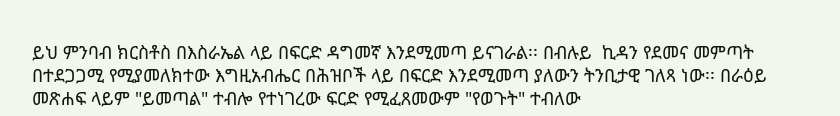ይህ ምንባብ ክርስቶስ በእስራኤል ላይ በፍርድ ዳግመኛ እንደሚመጣ ይናገራል፡፡ በብሉይ  ኪዳን የደመና መምጣት በተደጋጋሚ የሚያመለክተው እግዚአብሔር በሕዝቦች ላይ በፍርድ እንደሚመጣ ያለውን ትንቢታዊ ገለጻ ነው፡፡ በራዕይ መጽሐፍ ላይም "ይመጣል" ተብሎ የተነገረው ፍርድ የሚፈጸመውም "የወጉት" ተብለው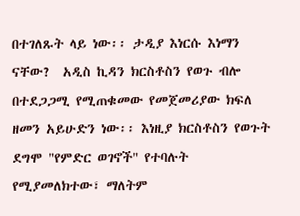በተገለጹት ላይ ነው፡፡ ታዲያ እነርሱ እነማን ናቸው?  አዲስ ኪዳን ክርስቶስን የወጉ ብሎ በተደጋጋሚ የሚጠቁመው የመጀመሪያው ክፍለ ዘመን አይሁድን ነው፡፡ እነዚያ ክርስቶስን የወጉት ደግሞ "የምድር ወገኖች" የተባሉት  የሚያመለክተው፣ ማለትም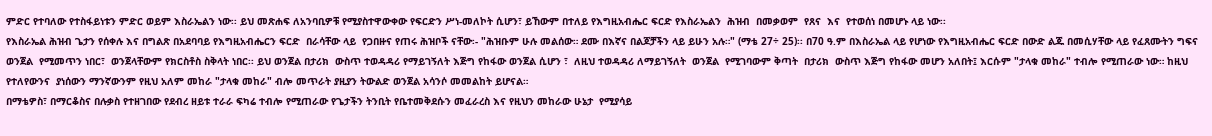ምድር የተባለው የተስፋይነቱን ምድር ወይም እስራኤልን ነው፡፡ ይህ መጽሐፍ ለአንባቢዎቹ የሚያስተዋውቀው የፍርድን ሥነ-መለኮት ሲሆን፣ ይኸውም በተለይ የእግዚአብሔር ፍርድ የእስራኤልን  ሕዝብ  በመቃወም  የጸና  እና  የተወሰነ በመሆኑ ላይ ነው፡፡
የእስራኤል ሕዝብ ጌታን የሰቀሉ እና በግልጽ በአደባባይ የእግዚአብሔርን ፍርድ  በራሳቸው ላይ  የጋበዙና የጠሩ ሕዝቦች ናቸው፡- "ሕዝቡም ሁሉ መልሰው። ደሙ በእኛና በልጆቻችን ላይ ይሁን አሉ።" (ማቴ 27÷ 25)፡፡ በ70 ዓ.ም በእስራኤል ላይ የሆነው የእግዚአብሔር ፍርድ በውድ ልጁ በመሲሃቸው ላይ የፈጸሙትን ግፍና ወንጀል  የሚመጥን ነበር፣  ወንጀላቸውም የክርስቶስ ስቅላት ነበር፡፡ ይህ ወንጀል በታሪክ  ውስጥ ተወዳዳሪ የማይገኝለት እጅግ የከፋው ወንጀል ሲሆን ፣  ለዚህ ተወዳዳሪ ለማይገኝለት  ወንጀል  የሚገባውም ቅጣት  በታሪክ  ውስጥ እጅግ የከፋው መሆን አለበት፤ እርሱም "ታላቁ መከራ" ተብሎ የሚጠራው ነው። ከዚህ የተለየውንና  ያነሰውን ማንኛውንም የዚህ አለም መከራ "ታላቁ መከራ" ብሎ መጥራት ያዚያን ትውልድ ወንጀል አሳንሶ መመልከት ይሆናል።
በማቴዎስ፣ በማርቆስና በሉቃስ የተዘገበው የደብረ ዘይቱ ተራራ ፍካሬ ተብሎ የሚጠራው የጌታችን ትንቢት የቤተመቅደሱን መፈራረስ እና የዚህን መከራው ሁኔታ  የሚያሳይ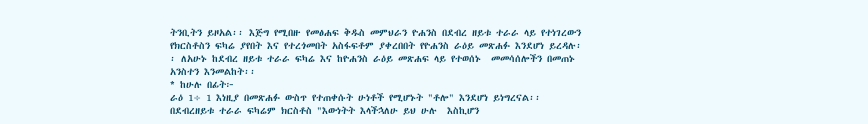ትንቢትን ይዞአል፡፡ እጅግ የሚበዙ የመፅሐፍ ቅዱስ መምህራን ዮሐንስ በደብረ ዘይቱ ተራራ ላይ የተነገረውን የክርስቶስን ፍካሬ ያየበት እና የተረጎመበት አስፋፍቶም ያቀረበበት የዮሐንስ ራዕይ መጽሐፉ እንደሆነ ይረዳሉ፡፡ ለአሁኑ ከደብረ ዘይቱ ተራራ ፍካሬ እና ከዮሐንስ ራዕይ መጽሐፍ ላይ የተወሰኑ  መመሳሰሎችን በመጠኑ አንስተን እንመልከት፡፡
* ከሁሉ በፊት፦
ራዕ 1÷ 1 እነዚያ በመጽሐፉ ውስጥ የተጠቀሱት ሁነቶች የሚሆኑት "ቶሎ" እንደሆነ ይነግረናል፡፡ በደብረዘይቱ ተራራ ፍካሬም ክርስቶስ "እውነትት እላችኋለሁ ይህ ሁሉ  እስኪሆን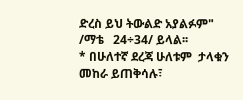ድረስ ይህ ትውልድ አያልፉም" /ማቴ   24÷34/ ይላል፡፡
* በሁለተኛ ደረጃ ሁለቱም  ታላቁን መከራ ይጠቅሳሉ፣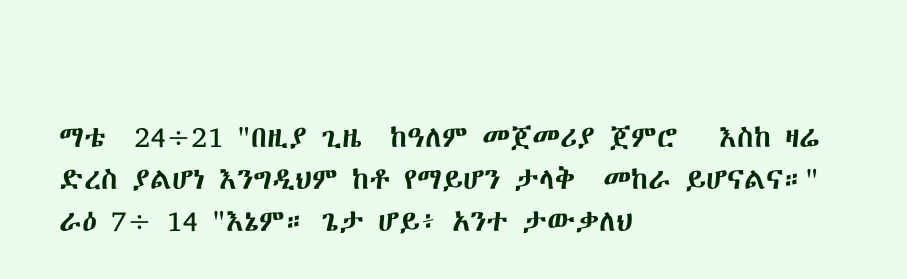ማቴ  24÷21 "በዚያ ጊዜ  ከዓለም መጀመሪያ ጀምሮ   እስከ ዛሬ ድረስ ያልሆነ እንግዲህም ከቶ የማይሆን ታላቅ  መከራ ይሆናልና።"
ራዕ 7÷ 14 "እኔም። ጌታ ሆይ፥ አንተ ታውቃለህ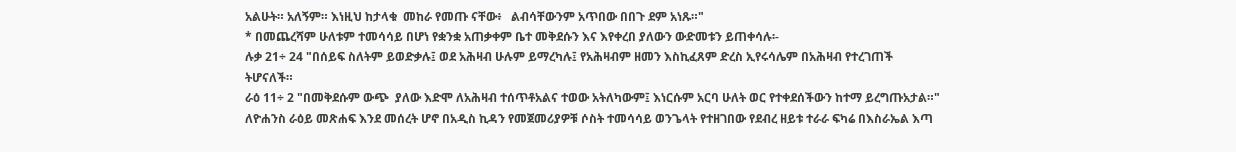አልሁት። አለኝም። እነዚህ ከታላቁ  መከራ የመጡ ናቸው፥   ልብሳቸውንም አጥበው በበጉ ደም አነጹ።"
* በመጨረሻም ሁለቱም ተመሳሳይ በሆነ የቋንቋ አጠቃቀም ቤተ መቅደሱን እና እየቀረበ ያለውን ውድመቱን ይጠቀሳሉ፡-
ሉቃ 21÷ 24 "በሰይፍ ስለትም ይወድቃሉ፤ ወደ አሕዛብ ሁሉም ይማረካሉ፤ የአሕዛብም ዘመን እስኪፈጸም ድረስ ኢየሩሳሌም በአሕዛብ የተረገጠች ትሆናለች።
ራዕ 11÷ 2 "በመቅደሱም ውጭ  ያለው እድሞ ለአሕዛብ ተሰጥቶአልና ተወው አትለካውም፤ እነርሱም አርባ ሁለት ወር የተቀደሰችውን ከተማ ይረግጡአታል።"
ለዮሐንስ ራዕይ መጽሐፍ እንደ መሰረት ሆኖ በአዲስ ኪዳን የመጀመሪያዎቹ ሶስት ተመሳሳይ ወንጌላት የተዘገበው የደብረ ዘይቱ ተራራ ፍካሬ በእስራኤል እጣ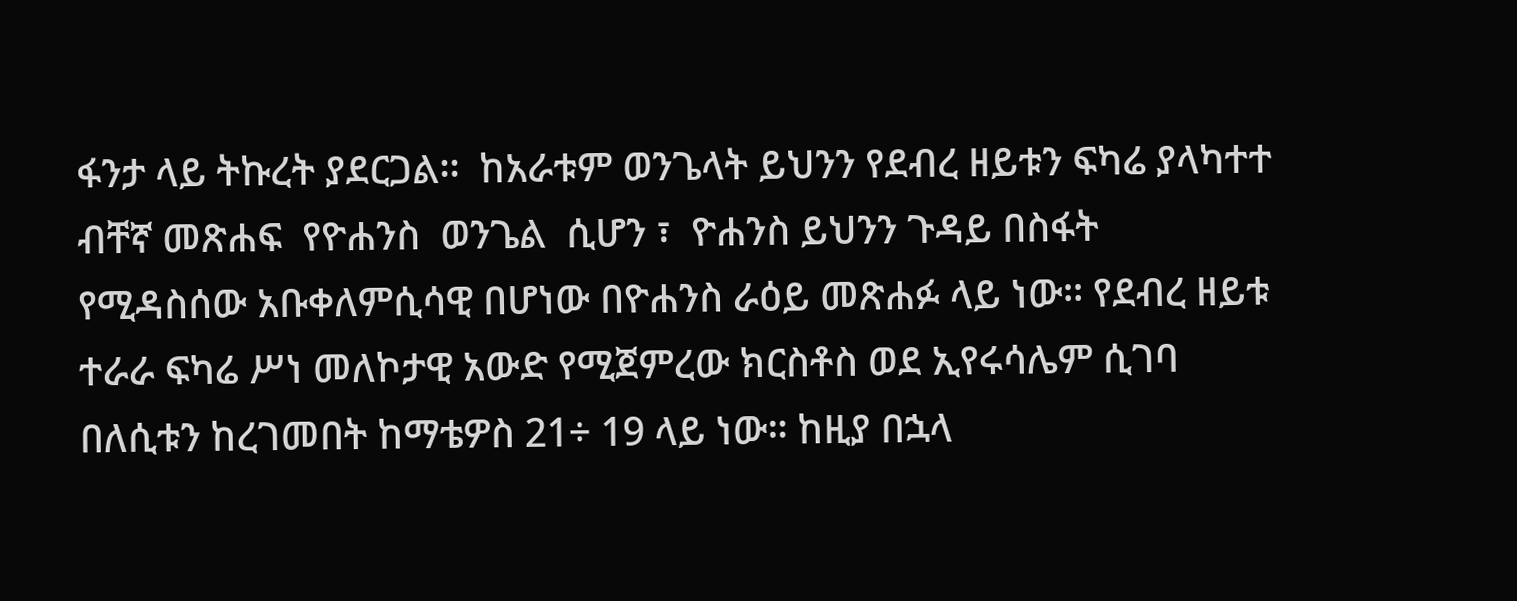ፋንታ ላይ ትኩረት ያደርጋል፡፡  ከአራቱም ወንጌላት ይህንን የደብረ ዘይቱን ፍካሬ ያላካተተ ብቸኛ መጽሐፍ  የዮሐንስ  ወንጌል  ሲሆን ፣  ዮሐንስ ይህንን ጉዳይ በስፋት የሚዳስሰው አቡቀለምሲሳዊ በሆነው በዮሐንስ ራዕይ መጽሐፉ ላይ ነው፡፡ የደብረ ዘይቱ ተራራ ፍካሬ ሥነ መለኮታዊ አውድ የሚጀምረው ክርስቶስ ወደ ኢየሩሳሌም ሲገባ በለሲቱን ከረገመበት ከማቴዎስ 21÷ 19 ላይ ነው። ከዚያ በኋላ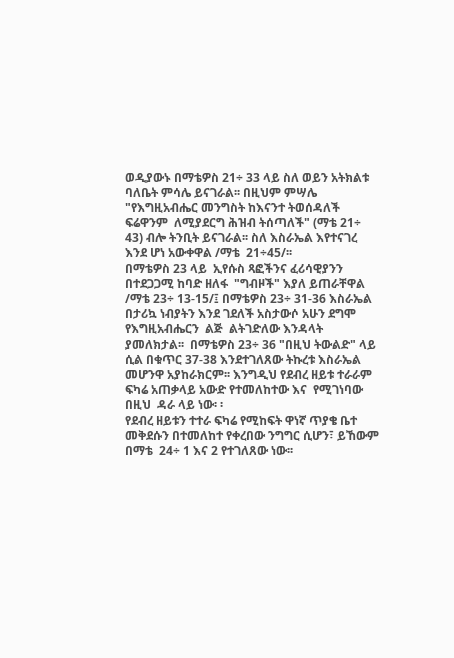ወዲያውኑ በማቴዎስ 21÷ 33 ላይ ስለ ወይን አትክልቱ ባለቤት ምሳሌ ይናገራል፡፡ በዚህም ምሣሌ "የእግዚአብሔር መንግስት ከእናንተ ትወሰዳለች ፍሬዋንም  ለሚያደርግ ሕዝብ ትሰጣለች" (ማቴ 21÷ 43) ብሎ ትንቢት ይናገራል፡፡ ስለ እስራኤል እየተናገረ እንደ ሆነ አውቀዋል /ማቴ  21÷45/፡፡
በማቴዎስ 23 ላይ  ኢየሱስ ጻፎችንና ፈሪሳዊያንን በተደጋጋሚ ከባድ ዘለፋ  "ግብዞች" እያለ ይጠራቸዋል /ማቴ 23÷ 13-15/፤ በማቴዎስ 23÷ 31-36 እስራኤል  በታሪኳ ነብያትን እንደ ገደለች አስታውሶ አሁን ደግሞ የእግዚአብሔርን  ልጅ  ልትገድለው እንዳላት ያመለክታል፡፡  በማቴዎስ 23÷ 36 "በዚህ ትውልድ" ላይ ሲል በቁጥር 37-38 እንደተገለጸው ትኩረቱ እስራኤል መሆንዋ አያከራክርም፡፡ እንግዲህ የደብረ ዘይቱ ተራራም ፍካሬ አጠቃላይ አውድ የተመለከተው እና  የሚገነባው በዚህ  ዳራ ላይ ነው፡ ፡
የደብረ ዘይቱን ተተራ ፍካሬ የሚከፍት ዋነኛ ጥያቄ ቤተ መቅደሱን በተመለከተ የቀረበው ንግግር ሲሆን፣ ይኸውም በማቴ  24÷ 1 እና 2 የተገለጸው ነው፡፡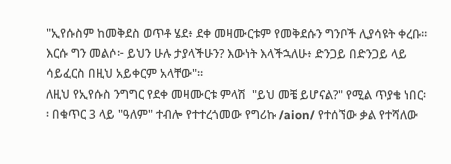"ኢየሱስም ከመቅደስ ወጥቶ ሄደ፥ ደቀ መዛሙርቱም የመቅደሱን ግንቦች ሊያሳዩት ቀረቡ። እርሱ ግን መልሶ፦ ይህን ሁሉ ታያላችሁን? እውነት እላችኋለሁ፥ ድንጋይ በድንጋይ ላይ ሳይፈርስ በዚህ አይቀርም አላቸው"።
ለዚህ የኢየሱስ ንግግር የደቀ መዛሙርቱ ምላሽ  "ይህ መቼ ይሆናል?" የሚል ጥያቄ ነበር፡፡ በቁጥር 3 ላይ "ዓለም" ተብሎ የተተረጎመው የግሪኩ /aion/ የተሰኘው ቃል የተሻለው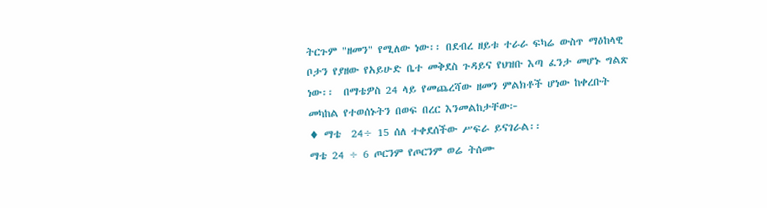ትርጉም "ዘመን" የሚለው ነው፡፡ በደብረ ዘይቱ ተራራ ፍካሬ ውስጥ ማዕከላዊ ቦታን የያዘው የአይሁድ ቤተ መቅደስ ጉዳይና የህዝቡ እጣ ፈንታ መሆኑ ግልጽ ነው፡፡  በማቴዎስ 24 ላይ የመጨረሻው ዘመን ምልክቶች ሆነው ከቀረቡት መካከል የተወሰኑትን በወፍ በረር እንመልከታቸው፦
♦ ማቴ  24÷ 15 ሰለ ተቀደሰችው ሥፍራ ይናገራል፡፡
ማቴ 24 ÷ 6 ጦርንም የጦርንም ወሬ ትሰሙ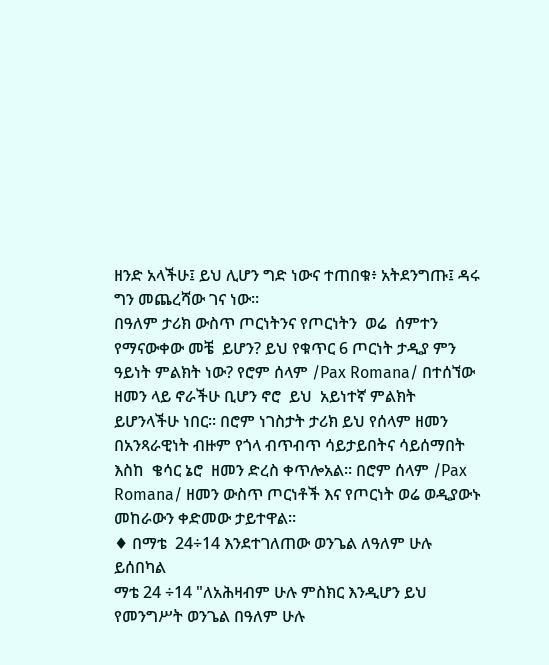ዘንድ አላችሁ፤ ይህ ሊሆን ግድ ነውና ተጠበቁ፥ አትደንግጡ፤ ዳሩ ግን መጨረሻው ገና ነው።
በዓለም ታሪክ ውስጥ ጦርነትንና የጦርነትን  ወሬ  ሰምተን የማናውቀው መቼ  ይሆን? ይህ የቁጥር 6 ጦርነት ታዲያ ምን ዓይነት ምልክት ነው? የሮም ሰላም /Pax Romana/ በተሰኘው ዘመን ላይ ኖራችሁ ቢሆን ኖሮ  ይህ  አይነተኛ ምልክት ይሆንላችሁ ነበር፡፡ በሮም ነገስታት ታሪክ ይህ የሰላም ዘመን በአንጻራዊነት ብዙም የጎላ ብጥብጥ ሳይታይበትና ሳይሰማበት እስከ  ቄሳር ኔሮ  ዘመን ድረስ ቀጥሎአል፡፡ በሮም ሰላም /Pax Romana/ ዘመን ውስጥ ጦርነቶች እና የጦርነት ወሬ ወዲያውኑ መከራውን ቀድመው ታይተዋል፡፡
♦ በማቴ  24÷14 እንደተገለጠው ወንጌል ለዓለም ሁሉ ይሰበካል
ማቴ 24 ÷14 "ለአሕዛብም ሁሉ ምስክር እንዲሆን ይህ የመንግሥት ወንጌል በዓለም ሁሉ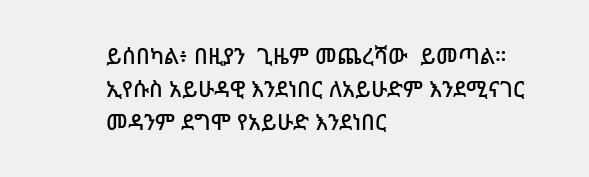ይሰበካል፥ በዚያን  ጊዜም መጨረሻው  ይመጣል።
ኢየሱስ አይሁዳዊ እንደነበር ለአይሁድም እንደሚናገር መዳንም ደግሞ የአይሁድ እንደነበር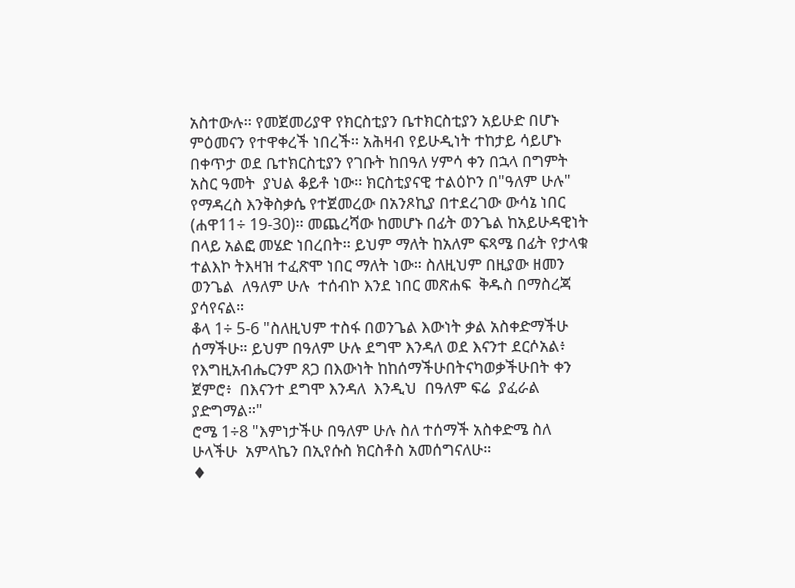አስተውሉ፡፡ የመጀመሪያዋ የክርስቲያን ቤተክርስቲያን አይሁድ በሆኑ  ምዕመናን የተዋቀረች ነበረች፡፡ አሕዛብ የይሁዲነት ተከታይ ሳይሆኑ በቀጥታ ወደ ቤተክርስቲያን የገቡት ከበዓለ ሃምሳ ቀን በኋላ በግምት አስር ዓመት  ያህል ቆይቶ ነው፡፡ ክርስቲያናዊ ተልዕኮን በ"ዓለም ሁሉ" የማዳረስ እንቅስቃሴ የተጀመረው በአንጾኪያ በተደረገው ውሳኔ ነበር (ሐዋ11÷ 19-30)፡፡ መጨረሻው ከመሆኑ በፊት ወንጌል ከአይሁዳዊነት በላይ አልፎ መሄድ ነበረበት፡፡ ይህም ማለት ከአለም ፍጻሜ በፊት የታላቁ ተልእኮ ትእዛዝ ተፈጽሞ ነበር ማለት ነው። ስለዚህም በዚያው ዘመን ወንጌል  ለዓለም ሁሉ  ተሰብኮ እንደ ነበር መጽሐፍ  ቅዱስ በማስረጃ ያሳየናል።
ቆላ 1÷ 5-6 "ስለዚህም ተስፋ በወንጌል እውነት ቃል አስቀድማችሁ ሰማችሁ። ይህም በዓለም ሁሉ ደግሞ እንዳለ ወደ እናንተ ደርሶአል፥ የእግዚአብሔርንም ጸጋ በእውነት ከከሰማችሁበትናካወቃችሁበት ቀን ጀምሮ፥  በእናንተ ደግሞ እንዳለ  እንዲህ  በዓለም ፍሬ  ያፈራል ያድግማል።"
ሮሜ 1÷8 "እምነታችሁ በዓለም ሁሉ ስለ ተሰማች አስቀድሜ ስለ ሁላችሁ  አምላኬን በኢየሱስ ክርስቶስ አመሰግናለሁ።
♦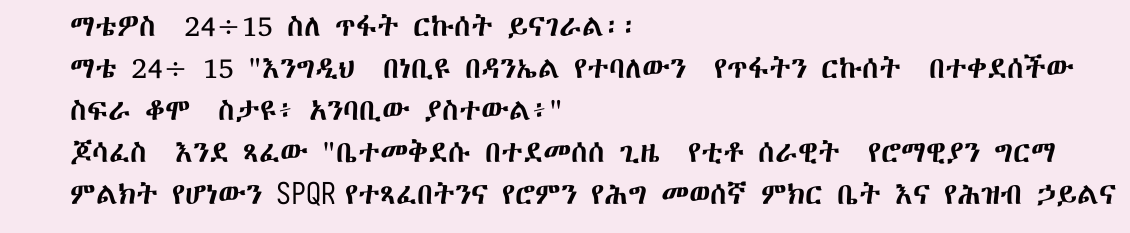ማቴዎስ  24÷15 ስለ ጥፋት ርኩሰት ይናገራል፡፡
ማቴ 24÷ 15 "እንግዲህ  በነቢዩ በዳንኤል የተባለውን  የጥፋትን ርኩሰት  በተቀደሰችው ስፍራ ቆሞ  ስታዩ፥ አንባቢው ያስተውል፥"
ጆሳፈስ  እንደ ጻፈው "ቤተመቅደሱ በተደመሰሰ ጊዜ  የቲቶ ሰራዊት  የሮማዊያን ግርማ ምልክት የሆነውን SPQR የተጻፈበትንና የሮምን የሕግ መወሰኛ ምክር ቤት እና የሕዝብ ኃይልና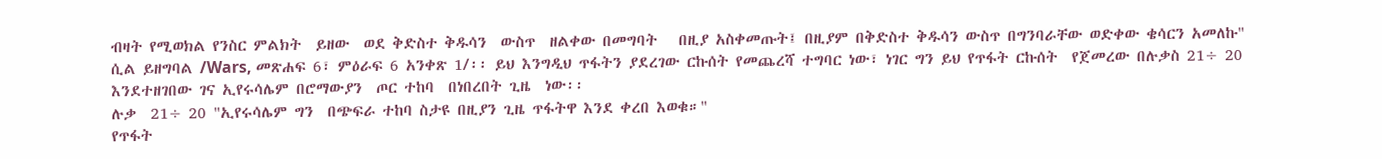ብዛት የሚወክል የንስር ምልክት  ይዘው  ወደ ቅድስተ ቅዱሳን  ውስጥ  ዘልቀው በመግባት   በዚያ አስቀመጡት፤ በዚያም በቅድስተ ቅዱሳን ውስጥ በግንባራቸው ወድቀው ቄሳርን አመለኩ" ሲል ይዘግባል /Wars, መጽሐፍ 6፣ ምዕራፍ 6 አንቀጽ 1/፡፡ ይህ እንግዲህ ጥፋትን ያደረገው ርኩሰት የመጨረሻ ተግባር ነው፣ ነገር ግን ይህ የጥፋት ርኩሰት  የጀመረው በሉቃስ 21÷ 20 እንደተዘገበው ገና ኢየሩሳሌም በሮማውያን  ጦር ተከባ  በነበረበት ጊዜ  ነው፡፡
ሉቃ  21÷ 20 "ኢየሩሳሌም ግን  በጭፍራ ተከባ ስታዩ በዚያን ጊዜ ጥፋትዋ እንደ ቀረበ እወቁ።"
የጥፋት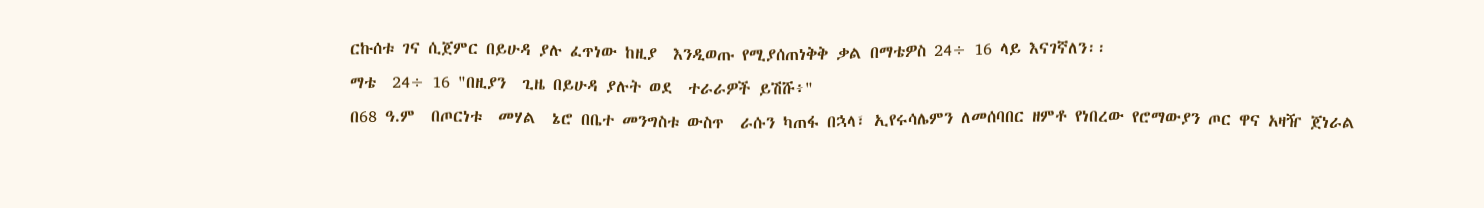ርኩሰቱ ገና ሲጀምር በይሁዳ ያሉ ፈጥነው ከዚያ  እንዲወጡ የሚያሰጠነቅቅ ቃል በማቴዎስ 24÷ 16 ላይ እናገኛለን፡፡
ማቴ  24÷ 16 "በዚያን  ጊዜ በይሁዳ ያሉት ወደ  ተራራዎች ይሽሹ፥"
በ68 ዓ.ም  በጦርነቱ  መሃል  ኔሮ በቤተ መንግስቱ ውስጥ  ራሱን ካጠፋ በኋላ፣ ኢየሩሳሌምን ለመሰባበር ዘምቶ የነበረው የሮማውያን ጦር ዋና አዛዥ ጀነራል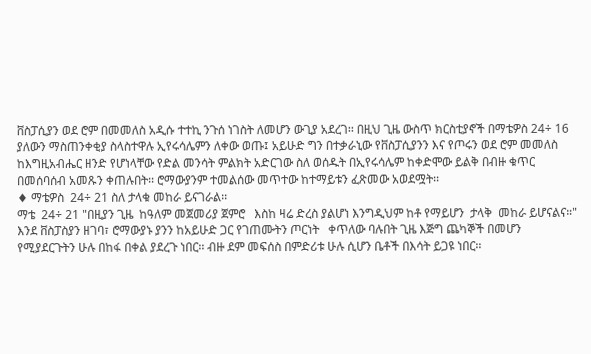ቨስፓሲያን ወደ ሮም በመመለስ አዲሱ ተተኪ ንጉሰ ነገስት ለመሆን ውጊያ አደረገ፡፡ በዚህ ጊዜ ውስጥ ክርስቲያኖች በማቴዎስ 24÷ 16 ያለውን ማስጠንቀቂያ ስላስተዋሉ ኢየሩሳሌምን ለቀው ወጡ፤ አይሁድ ግን በተቃራኒው የቨስፓሲያንን እና የጦሩን ወደ ሮም መመለስ ከእግዚአብሔር ዘንድ የሆነላቸው የድል መንሳት ምልክት አድርገው ስለ ወሰዱት በኢየሩሳሌም ከቀድሞው ይልቅ በብዙ ቁጥር በመሰባሰብ አመጹን ቀጠሉበት፡፡ ሮማውያንም ተመልሰው መጥተው ከተማይቱን ፈጽመው አወደሟት፡፡
♦ ማቴዎስ  24÷ 21 ስለ ታላቁ መከራ ይናገራል፡፡
ማቴ  24÷ 21 "በዚያን ጊዜ  ከዓለም መጀመሪያ ጀምሮ   እስከ ዛሬ ድረስ ያልሆነ እንግዲህም ከቶ የማይሆን  ታላቅ  መከራ ይሆናልና።"
እንደ ቨስፓስያን ዘገባ፣ ሮማውያኑ ያንን ከአይሁድ ጋር የገጠሙትን ጦርነት   ቀጥለው ባሉበት ጊዜ እጅግ ጨካኞች በመሆን የሚያደርጉትን ሁሉ በከፋ በቀል ያደረጉ ነበር፡፡ ብዙ ደም መፍሰስ በምድሪቱ ሁሉ ሲሆን ቤቶች በእሳት ይጋዩ ነበር፡፡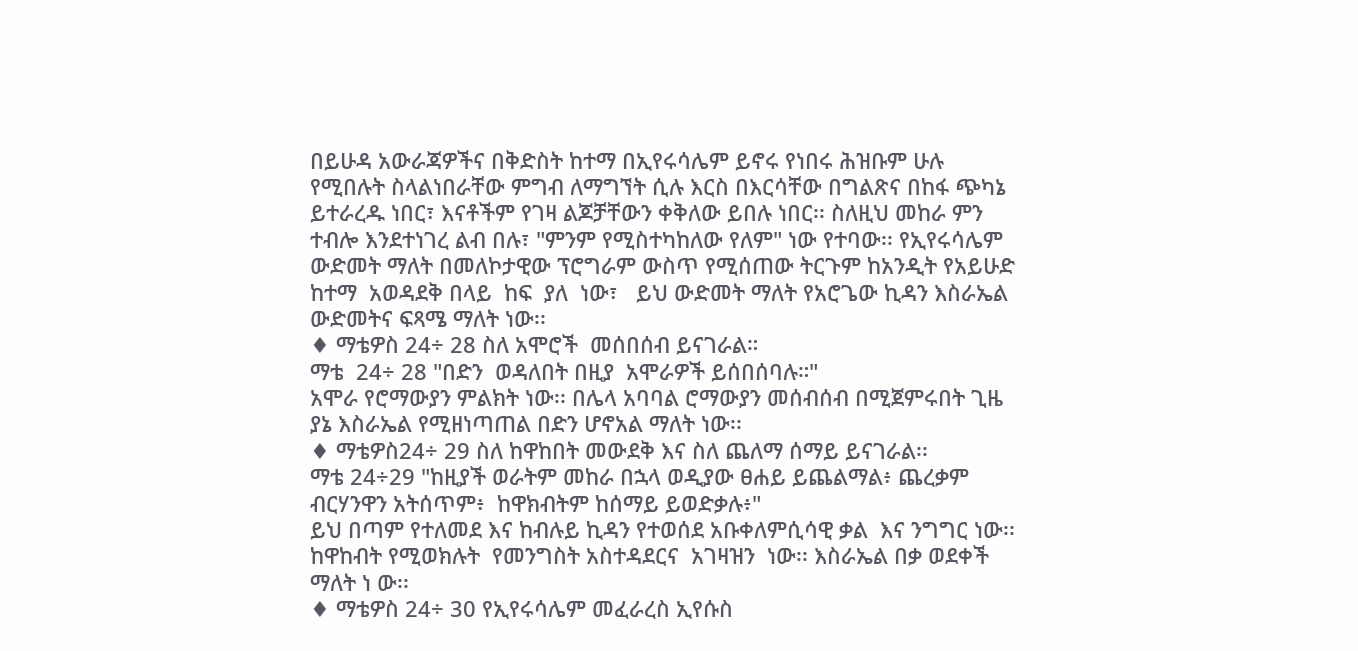በይሁዳ አውራጃዎችና በቅድስት ከተማ በኢየሩሳሌም ይኖሩ የነበሩ ሕዝቡም ሁሉ የሚበሉት ስላልነበራቸው ምግብ ለማግኘት ሲሉ እርስ በእርሳቸው በግልጽና በከፋ ጭካኔ  ይተራረዱ ነበር፣ እናቶችም የገዛ ልጆቻቸውን ቀቅለው ይበሉ ነበር፡፡ ስለዚህ መከራ ምን ተብሎ እንደተነገረ ልብ በሉ፣ "ምንም የሚስተካከለው የለም" ነው የተባው፡፡ የኢየሩሳሌም ውድመት ማለት በመለኮታዊው ፕሮግራም ውስጥ የሚሰጠው ትርጉም ከአንዲት የአይሁድ ከተማ  አወዳደቅ በላይ  ከፍ  ያለ  ነው፣   ይህ ውድመት ማለት የአሮጌው ኪዳን እስራኤል ውድመትና ፍጻሜ ማለት ነው፡፡
♦ ማቴዎስ 24÷ 28 ስለ አሞሮች  መሰበሰብ ይናገራል።
ማቴ  24÷ 28 "በድን  ወዳለበት በዚያ  አሞራዎች ይሰበሰባሉ።"
አሞራ የሮማውያን ምልክት ነው፡፡ በሌላ አባባል ሮማውያን መሰብሰብ በሚጀምሩበት ጊዜ ያኔ እስራኤል የሚዘነጣጠል በድን ሆኖአል ማለት ነው፡፡
♦ ማቴዎስ24÷ 29 ስለ ከዋከበት መውደቅ እና ስለ ጨለማ ሰማይ ይናገራል፡፡
ማቴ 24÷29 "ከዚያች ወራትም መከራ በኋላ ወዲያው ፀሐይ ይጨልማል፥ ጨረቃም ብርሃንዋን አትሰጥም፥  ከዋክብትም ከሰማይ ይወድቃሉ፥"
ይህ በጣም የተለመደ እና ከብሉይ ኪዳን የተወሰደ አቡቀለምሲሳዊ ቃል  እና ንግግር ነው፡፡ ከዋከብት የሚወክሉት  የመንግስት አስተዳደርና  አገዛዝን  ነው፡፡ እስራኤል በቃ ወደቀች ማለት ነ ው፡፡
♦ ማቴዎስ 24÷ 30 የኢየሩሳሌም መፈራረስ ኢየሱስ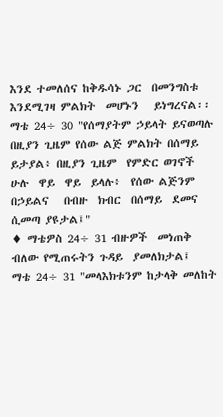እንደ ተመለሰና ከቅዱሳኑ ጋር  በመንግስቱ እንደሚገዛ ምልክት  መሆኑን   ይነግረናል፡፡
ማቴ 24÷ 30 "የሰማያትም ኃይላት ይናወጣሉ በዚያን ጊዜም የሰው ልጅ ምልክት በሰማይ ይታያል፥ በዚያን ጊዜም  የምድር ወገኖች  ሁሉ  ዋይ  ዋይ  ይላሉ፥  የሰው ልጅንም  በኃይልና   በብዙ  ክብር  በሰማይ  ደመና  ሲመጣ ያዩታል፤"
♦ ማቴዎስ 24÷ 31 ብዙዎች  መነጠቅ ብለው የሚጠሩትን ጉዳይ  ያመለክታል፤
ማቴ 24÷ 31 "መላእክቱንም ከታላቅ መለከት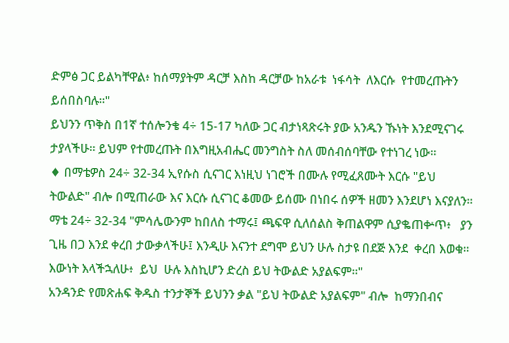ድምፅ ጋር ይልካቸዋል፥ ከሰማያትም ዳርቻ እስከ ዳርቻው ከአራቱ  ነፋሳት  ለእርሱ  የተመረጡትን ይሰበስባሉ።"
ይህንን ጥቅስ በ1ኛ ተሰሎንቄ 4÷ 15-17 ካለው ጋር ብታነጻጽሩት ያው አንዱን ኹነት እንደሚናገሩ ታያላችሁ፡፡ ይህም የተመረጡት በእግዚአብሔር መንግስት ስለ መሰብሰባቸው የተነገረ ነው፡፡
♦ በማቴዎስ 24÷ 32-34 ኢየሱስ ሲናገር እነዚህ ነገሮች በሙሉ የሚፈጸሙት እርሱ "ይህ ትውልድ" ብሎ በሚጠራው እና እርሱ ሲናገር ቆመው ይሰሙ በነበሩ ሰዎች ዘመን እንደሆነ እናያለን፡፡
ማቴ 24÷ 32-34 "ምሳሌውንም ከበለስ ተማሩ፤ ጫፍዋ ሲለሰልስ ቅጠልዋም ሲያቈጠቍጥ፥   ያን ጊዜ በጋ እንደ ቀረበ ታውቃላችሁ፤ እንዲሁ እናንተ ደግሞ ይህን ሁሉ ስታዩ በደጅ እንደ  ቀረበ እወቁ። እውነት እላችኋለሁ፥  ይህ  ሁሉ እስኪሆን ድረስ ይህ ትውልድ አያልፍም።"
አንዳንድ የመጽሐፍ ቅዱስ ተንታኞች ይህንን ቃል "ይህ ትውልድ አያልፍም" ብሎ  ከማንበብና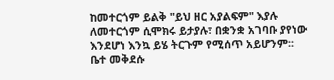ከመተርጎም ይልቅ "ይህ ዘር አያልፍም" እያሉ ለመተርጎም ሲሞክሩ ይታያሉ፣ በቋንቋ አገባቡ ያየነው  እንደሆነ እንኳ ይሄ ትርጉም የሚሰጥ አይሆንም፡፡ ቤተ መቅደሱ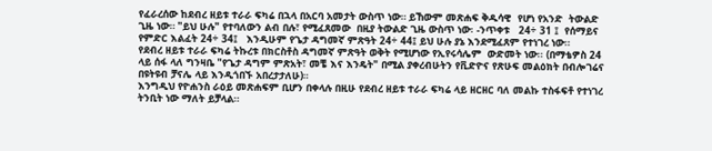የፈራረሰው ከደብረ ዘይቱ ተራራ ፍካሬ በኋላ በአርባ አመታት ውስጥ ነው። ይኸውም መጽሐፍ ቅዱሳዊ  የሆነ የአንድ  ትውልድ ጊዜ ነው። "ይህ ሁሉ" የተባለውን ልብ በሉ፣ የሚፈጸመው  በዚያ ትውልድ ጊዜ ውስጥ ነው፡ -ንጥቀቱ   24÷ 31 ፤  የሰማይና የምድር እልፈት 24÷ 34፤   እንዲሁም የጌታ ዳግመኛ ምጽዓት 24÷ 44፤ ይህ ሁሉ ያኔ እንደሚፈጸም የተነገረ ነው፡፡
የደብረ ዘይቱ ተራራ ፍካሬ ትኩረቱ በክርስቶስ ዳግመኛ ምጽዓት ወቅት የሚሆነው የኢየሩሳሌም  ውድመት ነው፡፡ (በማቴዎስ 24 ላይ ሰፋ ላለ ግንዛቤ "የጌታ ዳግም ምጽአት፣ መቼ እና እንዴት" በሚል ያቀረብሁትን የቪድዮና የጽሁፍ መልዕክት በብሎገሬና በዩትዩብ ቻናሌ ላይ እንዲጎበኙ አበረታታለሁ)።
እንግዲህ የዮሐንስ ራዕይ መጽሐፍም ቢሆን በቀላሉ በዚሁ የደብረ ዘይቱ ተራራ ፍካሬ ላይ ዘርዘር ባለ መልኩ ተስፋፍቶ የተነገረ ትንቢት ነው ማለት ይቻላል፡፡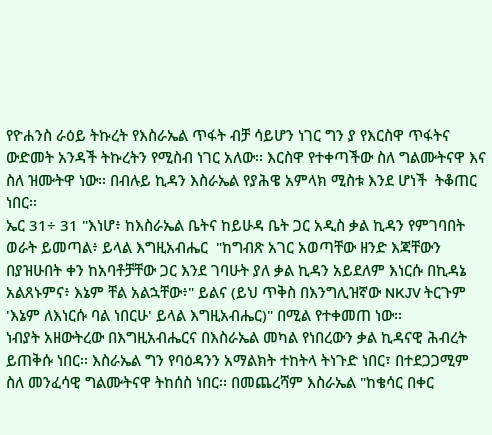የዮሐንስ ራዕይ ትኩረት የእስራኤል ጥፋት ብቻ ሳይሆን ነገር ግን ያ የእርስዋ ጥፋትና ውድመት አንዳች ትኩረትን የሚስብ ነገር አለው፡፡ እርስዋ የተቀጣችው ስለ ግልሙትናዋ እና ስለ ዝሙትዋ ነው፡፡ በብሉይ ኪዳን እስራኤል የያሕዌ አምላክ ሚስቱ እንደ ሆነች  ትቆጠር ነበር፡፡
ኤር 31÷ 31 "እነሆ፥ ከእስራኤል ቤትና ከይሁዳ ቤት ጋር አዲስ ቃል ኪዳን የምገባበት ወራት ይመጣል፥ ይላል እግዚአብሔር  "ከግብጽ አገር አወጣቸው ዘንድ እጃቸውን በያዝሁበት ቀን ከአባቶቻቸው ጋር እንደ ገባሁት ያለ ቃል ኪዳን አይደለም እነርሱ በኪዳኔ አልጸኑምና፥ እኔም ቸል አልኋቸው፥" ይልና (ይህ ጥቅስ በእንግሊዝኛው NKJV ትርጉም 'እኔም ለእነርሱ ባል ነበርሁ' ይላል እግዚአብሔር)" በሚል የተቀመጠ ነው፡፡
ነብያት አዘውትረው በእግዚአብሔርና በእስራኤል መካል የነበረውን ቃል ኪዳናዊ ሕብረት ይጠቅሱ ነበር፡፡ እስራኤል ግን የባዕዳንን አማልክት ተከትላ ትነጉድ ነበር፣ በተደጋጋሚም ስለ መንፈሳዊ ግልሙትናዋ ትከሰስ ነበር፡፡ በመጨረሻም እስራኤል "ከቄሳር በቀር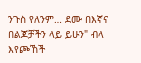ንጉስ የለንም… ደሙ በእኛና በልጆቻችን ላይ ይሁን" ብላ እየጮኸች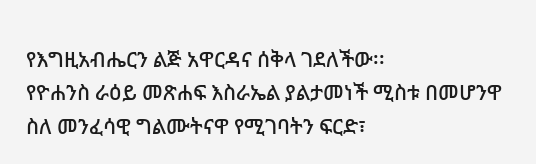የእግዚአብሔርን ልጅ አዋርዳና ሰቅላ ገደለችው፡፡
የዮሐንስ ራዕይ መጽሐፍ እስራኤል ያልታመነች ሚስቱ በመሆንዋ ስለ መንፈሳዊ ግልሙትናዋ የሚገባትን ፍርድ፣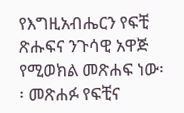የእግዚአብሔርን የፍቺ ጽሑፍና ንጉሳዊ አዋጅ የሚወክል መጽሐፍ ነው፡፡ መጽሐፉ የፍቺና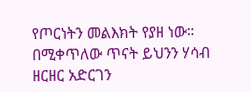የጦርነትን መልእክት የያዘ ነው። በሚቀጥለው ጥናት ይህንን ሃሳብ ዘርዘር አድርገን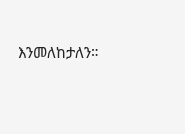እንመለከታለን።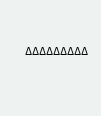∆∆∆∆∆∆∆∆∆